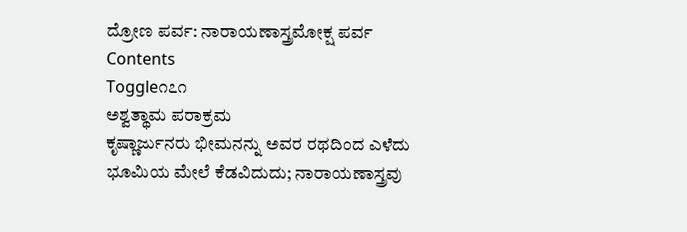ದ್ರೋಣ ಪರ್ವ: ನಾರಾಯಣಾಸ್ತ್ರಮೋಕ್ಷ ಪರ್ವ
Contents
Toggle೧೭೧
ಅಶ್ವತ್ಥಾಮ ಪರಾಕ್ರಮ
ಕೃಷ್ಣಾರ್ಜುನರು ಭೀಮನನ್ನು ಅವರ ರಥದಿಂದ ಎಳೆದು ಭೂಮಿಯ ಮೇಲೆ ಕೆಡವಿದುದು; ನಾರಾಯಣಾಸ್ತ್ರವು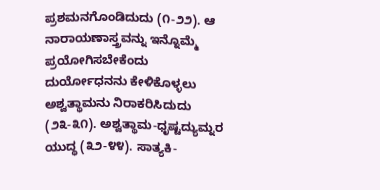ಪ್ರಶಮನಗೊಂಡಿದುದು (೧-೨೨). ಆ ನಾರಾಯಣಾಸ್ತ್ರವನ್ನು ಇನ್ನೊಮ್ಮೆ ಪ್ರಯೋಗಿಸಬೇಕೆಂದು ದುರ್ಯೋಧನನು ಕೇಳಿಕೊಳ್ಳಲು ಅಶ್ವತ್ಥಾಮನು ನಿರಾಕರಿಸಿದುದು (೨೩-೩೧). ಅಶ್ವತ್ಥಾಮ-ಧೃಷ್ಟದ್ಯುಮ್ನರ ಯುದ್ಧ (೩೨-೪೪). ಸಾತ್ಯಕಿ-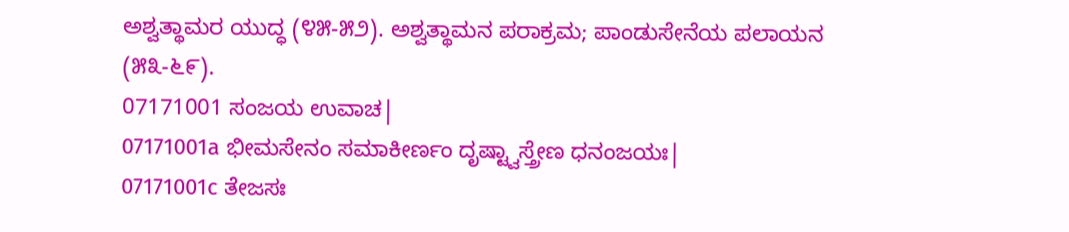ಅಶ್ವತ್ಥಾಮರ ಯುದ್ಧ (೪೫-೫೨). ಅಶ್ವತ್ಥಾಮನ ಪರಾಕ್ರಮ; ಪಾಂಡುಸೇನೆಯ ಪಲಾಯನ (೫೩-೬೯).
07171001 ಸಂಜಯ ಉವಾಚ|
07171001a ಭೀಮಸೇನಂ ಸಮಾಕೀರ್ಣಂ ದೃಷ್ಟ್ವಾಸ್ತ್ರೇಣ ಧನಂಜಯಃ|
07171001c ತೇಜಸಃ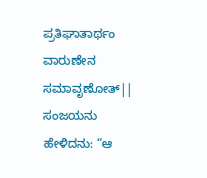ಪ್ರತಿಘಾತಾರ್ಥಂ ವಾರುಣೇನ ಸಮಾವೃಣೋತ್||
ಸಂಜಯನು ಹೇಳಿದನು: “ಆ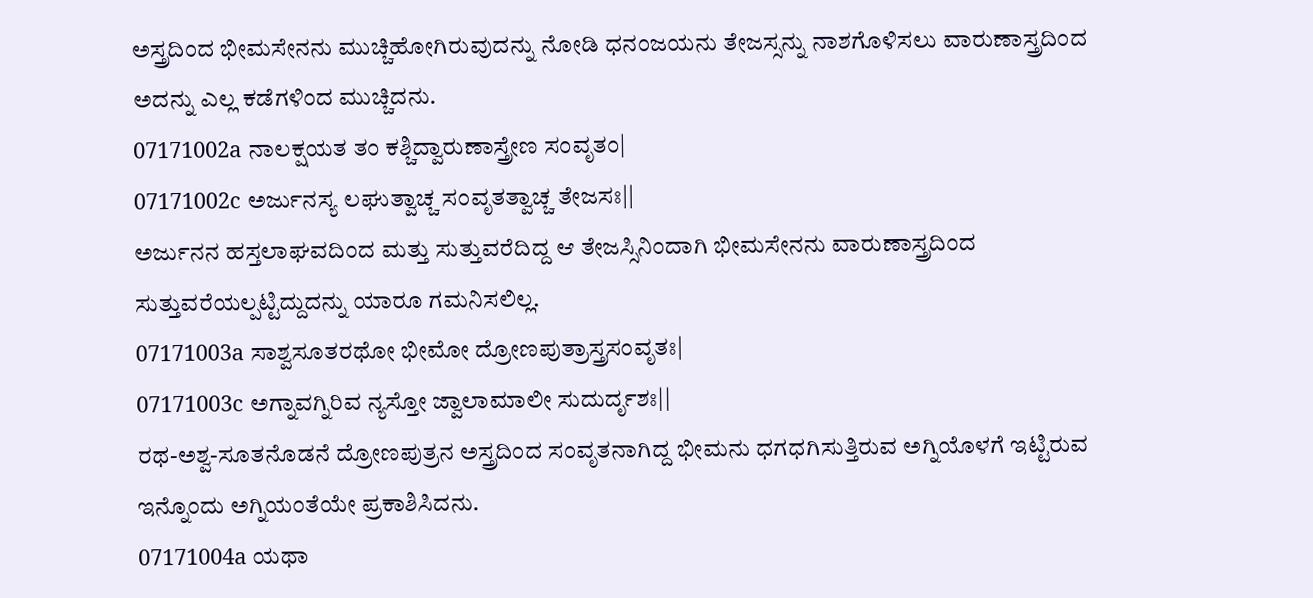ಅಸ್ತ್ರದಿಂದ ಭೀಮಸೇನನು ಮುಚ್ಚಿಹೋಗಿರುವುದನ್ನು ನೋಡಿ ಧನಂಜಯನು ತೇಜಸ್ಸನ್ನು ನಾಶಗೊಳಿಸಲು ವಾರುಣಾಸ್ತ್ರದಿಂದ ಅದನ್ನು ಎಲ್ಲ ಕಡೆಗಳಿಂದ ಮುಚ್ಚಿದನು.
07171002a ನಾಲಕ್ಷಯತ ತಂ ಕಶ್ಚಿದ್ವಾರುಣಾಸ್ತ್ರೇಣ ಸಂವೃತಂ|
07171002c ಅರ್ಜುನಸ್ಯ ಲಘುತ್ವಾಚ್ಚ ಸಂವೃತತ್ವಾಚ್ಚ ತೇಜಸಃ||
ಅರ್ಜುನನ ಹಸ್ತಲಾಘವದಿಂದ ಮತ್ತು ಸುತ್ತುವರೆದಿದ್ದ ಆ ತೇಜಸ್ಸಿನಿಂದಾಗಿ ಭೀಮಸೇನನು ವಾರುಣಾಸ್ತ್ರದಿಂದ ಸುತ್ತುವರೆಯಲ್ಪಟ್ಟಿದ್ದುದನ್ನು ಯಾರೂ ಗಮನಿಸಲಿಲ್ಲ.
07171003a ಸಾಶ್ವಸೂತರಥೋ ಭೀಮೋ ದ್ರೋಣಪುತ್ರಾಸ್ತ್ರಸಂವೃತಃ|
07171003c ಅಗ್ನಾವಗ್ನಿರಿವ ನ್ಯಸ್ತೋ ಜ್ವಾಲಾಮಾಲೀ ಸುದುರ್ದೃಶಃ||
ರಥ-ಅಶ್ವ-ಸೂತನೊಡನೆ ದ್ರೋಣಪುತ್ರನ ಅಸ್ತ್ರದಿಂದ ಸಂವೃತನಾಗಿದ್ದ ಭೀಮನು ಧಗಧಗಿಸುತ್ತಿರುವ ಅಗ್ನಿಯೊಳಗೆ ಇಟ್ಟಿರುವ ಇನ್ನೊಂದು ಅಗ್ನಿಯಂತೆಯೇ ಪ್ರಕಾಶಿಸಿದನು.
07171004a ಯಥಾ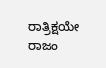ರಾತ್ರಿಕ್ಷಯೇ ರಾಜಂ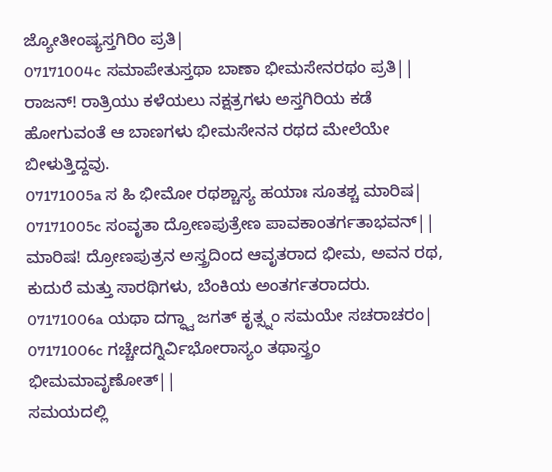ಜ್ಯೋತೀಂಷ್ಯಸ್ತಗಿರಿಂ ಪ್ರತಿ|
07171004c ಸಮಾಪೇತುಸ್ತಥಾ ಬಾಣಾ ಭೀಮಸೇನರಥಂ ಪ್ರತಿ||
ರಾಜನ್! ರಾತ್ರಿಯು ಕಳೆಯಲು ನಕ್ಷತ್ರಗಳು ಅಸ್ತಗಿರಿಯ ಕಡೆ ಹೋಗುವಂತೆ ಆ ಬಾಣಗಳು ಭೀಮಸೇನನ ರಥದ ಮೇಲೆಯೇ ಬೀಳುತ್ತಿದ್ದವು.
07171005a ಸ ಹಿ ಭೀಮೋ ರಥಶ್ಚಾಸ್ಯ ಹಯಾಃ ಸೂತಶ್ಚ ಮಾರಿಷ|
07171005c ಸಂವೃತಾ ದ್ರೋಣಪುತ್ರೇಣ ಪಾವಕಾಂತರ್ಗತಾಭವನ್||
ಮಾರಿಷ! ದ್ರೋಣಪುತ್ರನ ಅಸ್ತ್ರದಿಂದ ಆವೃತರಾದ ಭೀಮ, ಅವನ ರಥ, ಕುದುರೆ ಮತ್ತು ಸಾರಥಿಗಳು, ಬೆಂಕಿಯ ಅಂತರ್ಗತರಾದರು.
07171006a ಯಥಾ ದಗ್ಧ್ವಾ ಜಗತ್ ಕೃತ್ಸ್ನಂ ಸಮಯೇ ಸಚರಾಚರಂ|
07171006c ಗಚ್ಚೇದಗ್ನಿರ್ವಿಭೋರಾಸ್ಯಂ ತಥಾಸ್ತ್ರಂ ಭೀಮಮಾವೃಣೋತ್||
ಸಮಯದಲ್ಲಿ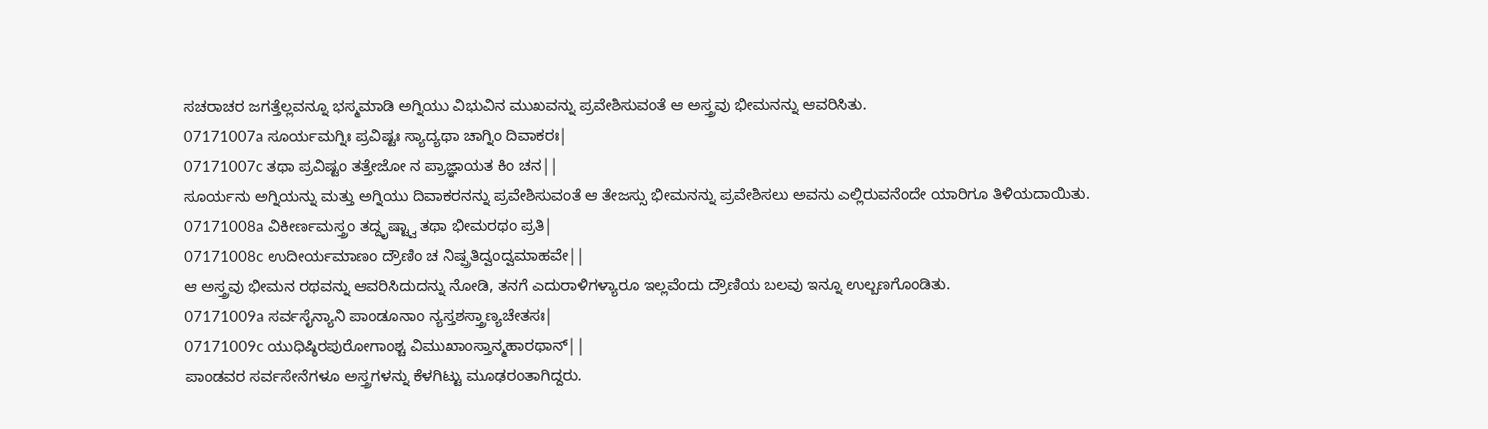ಸಚರಾಚರ ಜಗತ್ತೆಲ್ಲವನ್ನೂ ಭಸ್ಮಮಾಡಿ ಅಗ್ನಿಯು ವಿಭುವಿನ ಮುಖವನ್ನು ಪ್ರವೇಶಿಸುವಂತೆ ಆ ಅಸ್ತ್ರವು ಭೀಮನನ್ನು ಆವರಿಸಿತು.
07171007a ಸೂರ್ಯಮಗ್ನಿಃ ಪ್ರವಿಷ್ಟಃ ಸ್ಯಾದ್ಯಥಾ ಚಾಗ್ನಿಂ ದಿವಾಕರಃ|
07171007c ತಥಾ ಪ್ರವಿಷ್ಟಂ ತತ್ತೇಜೋ ನ ಪ್ರಾಜ್ಞಾಯತ ಕಿಂ ಚನ||
ಸೂರ್ಯನು ಅಗ್ನಿಯನ್ನು ಮತ್ತು ಅಗ್ನಿಯು ದಿವಾಕರನನ್ನು ಪ್ರವೇಶಿಸುವಂತೆ ಆ ತೇಜಸ್ಸು ಭೀಮನನ್ನು ಪ್ರವೇಶಿಸಲು ಅವನು ಎಲ್ಲಿರುವನೆಂದೇ ಯಾರಿಗೂ ತಿಳಿಯದಾಯಿತು.
07171008a ವಿಕೀರ್ಣಮಸ್ತ್ರಂ ತದ್ದೃಷ್ಟ್ವಾ ತಥಾ ಭೀಮರಥಂ ಪ್ರತಿ|
07171008c ಉದೀರ್ಯಮಾಣಂ ದ್ರೌಣಿಂ ಚ ನಿಷ್ಪ್ರತಿದ್ವಂದ್ವಮಾಹವೇ||
ಆ ಅಸ್ತ್ರವು ಭೀಮನ ರಥವನ್ನು ಆವರಿಸಿದುದನ್ನು ನೋಡಿ, ತನಗೆ ಎದುರಾಳಿಗಳ್ಯಾರೂ ಇಲ್ಲವೆಂದು ದ್ರೌಣಿಯ ಬಲವು ಇನ್ನೂ ಉಲ್ಬಣಗೊಂಡಿತು.
07171009a ಸರ್ವಸೈನ್ಯಾನಿ ಪಾಂಡೂನಾಂ ನ್ಯಸ್ತಶಸ್ತ್ರಾಣ್ಯಚೇತಸಃ|
07171009c ಯುಧಿಷ್ಠಿರಪುರೋಗಾಂಶ್ಚ ವಿಮುಖಾಂಸ್ತಾನ್ಮಹಾರಥಾನ್||
ಪಾಂಡವರ ಸರ್ವಸೇನೆಗಳೂ ಅಸ್ತ್ರಗಳನ್ನು ಕೆಳಗಿಟ್ಟು ಮೂಢರಂತಾಗಿದ್ದರು.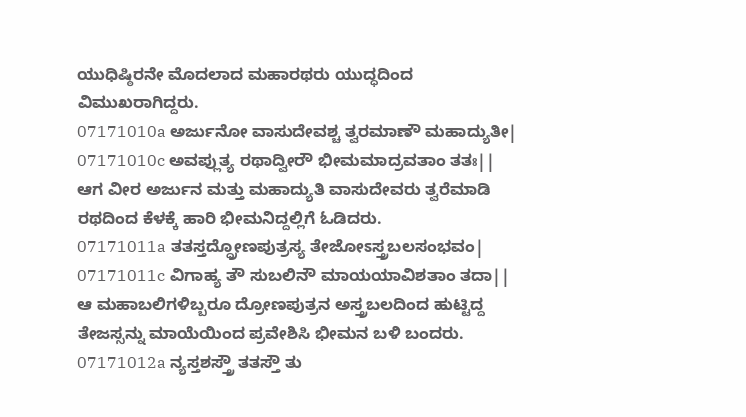ಯುಧಿಷ್ಠಿರನೇ ಮೊದಲಾದ ಮಹಾರಥರು ಯುದ್ಧದಿಂದ ವಿಮುಖರಾಗಿದ್ದರು.
07171010a ಅರ್ಜುನೋ ವಾಸುದೇವಶ್ಚ ತ್ವರಮಾಣೌ ಮಹಾದ್ಯುತೀ|
07171010c ಅವಪ್ಲುತ್ಯ ರಥಾದ್ವೀರೌ ಭೀಮಮಾದ್ರವತಾಂ ತತಃ||
ಆಗ ವೀರ ಅರ್ಜುನ ಮತ್ತು ಮಹಾದ್ಯುತಿ ವಾಸುದೇವರು ತ್ವರೆಮಾಡಿ ರಥದಿಂದ ಕೆಳಕ್ಕೆ ಹಾರಿ ಭೀಮನಿದ್ದಲ್ಲಿಗೆ ಓಡಿದರು.
07171011a ತತಸ್ತದ್ದ್ರೋಣಪುತ್ರಸ್ಯ ತೇಜೋಽಸ್ತ್ರಬಲಸಂಭವಂ|
07171011c ವಿಗಾಹ್ಯ ತೌ ಸುಬಲಿನೌ ಮಾಯಯಾವಿಶತಾಂ ತದಾ||
ಆ ಮಹಾಬಲಿಗಳಿಬ್ಬರೂ ದ್ರೋಣಪುತ್ರನ ಅಸ್ತ್ರಬಲದಿಂದ ಹುಟ್ಟಿದ್ದ ತೇಜಸ್ಸನ್ನು ಮಾಯೆಯಿಂದ ಪ್ರವೇಶಿಸಿ ಭೀಮನ ಬಳಿ ಬಂದರು.
07171012a ನ್ಯಸ್ತಶಸ್ತ್ರೌ ತತಸ್ತೌ ತು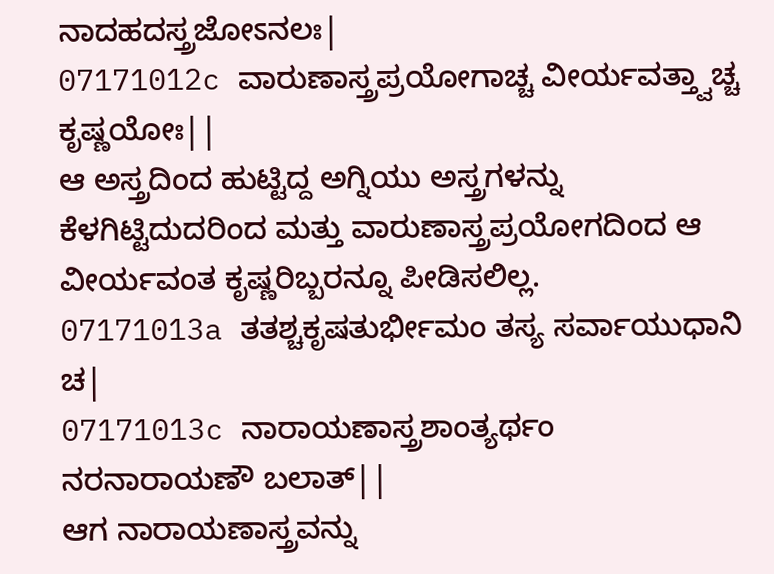ನಾದಹದಸ್ತ್ರಜೋಽನಲಃ|
07171012c ವಾರುಣಾಸ್ತ್ರಪ್ರಯೋಗಾಚ್ಚ ವೀರ್ಯವತ್ತ್ವಾಚ್ಚ ಕೃಷ್ಣಯೋಃ||
ಆ ಅಸ್ತ್ರದಿಂದ ಹುಟ್ಟಿದ್ದ ಅಗ್ನಿಯು ಅಸ್ತ್ರಗಳನ್ನು ಕೆಳಗಿಟ್ಟಿದುದರಿಂದ ಮತ್ತು ವಾರುಣಾಸ್ತ್ರಪ್ರಯೋಗದಿಂದ ಆ ವೀರ್ಯವಂತ ಕೃಷ್ಣರಿಬ್ಬರನ್ನೂ ಪೀಡಿಸಲಿಲ್ಲ.
07171013a ತತಶ್ಚಕೃಷತುರ್ಭೀಮಂ ತಸ್ಯ ಸರ್ವಾಯುಧಾನಿ ಚ|
07171013c ನಾರಾಯಣಾಸ್ತ್ರಶಾಂತ್ಯರ್ಥಂ ನರನಾರಾಯಣೌ ಬಲಾತ್||
ಆಗ ನಾರಾಯಣಾಸ್ತ್ರವನ್ನು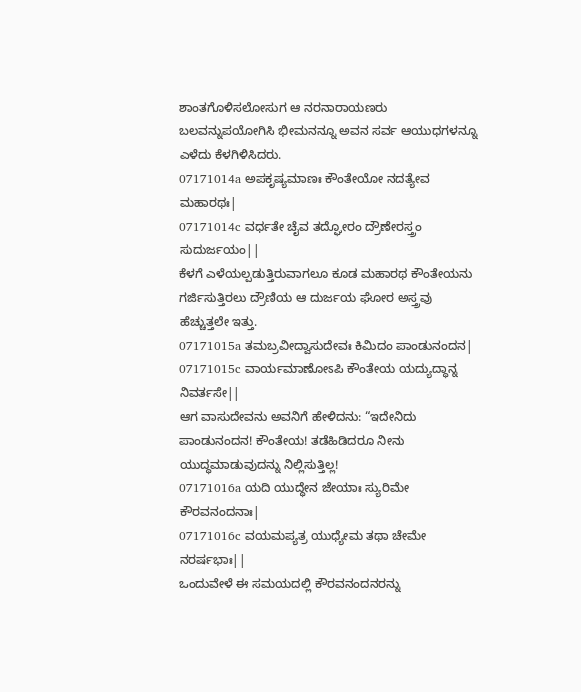ಶಾಂತಗೊಳಿಸಲೋಸುಗ ಆ ನರನಾರಾಯಣರು ಬಲವನ್ನುಪಯೋಗಿಸಿ ಭೀಮನನ್ನೂ ಅವನ ಸರ್ವ ಆಯುಧಗಳನ್ನೂ ಎಳೆದು ಕೆಳಗಿಳಿಸಿದರು.
07171014a ಅಪಕೃಷ್ಯಮಾಣಃ ಕೌಂತೇಯೋ ನದತ್ಯೇವ ಮಹಾರಥಃ|
07171014c ವರ್ಧತೇ ಚೈವ ತದ್ಘೋರಂ ದ್ರೌಣೇರಸ್ತ್ರಂ ಸುದುರ್ಜಯಂ||
ಕೆಳಗೆ ಎಳೆಯಲ್ಪಡುತ್ತಿರುವಾಗಲೂ ಕೂಡ ಮಹಾರಥ ಕೌಂತೇಯನು ಗರ್ಜಿಸುತ್ತಿರಲು ದ್ರೌಣಿಯ ಆ ದುರ್ಜಯ ಘೋರ ಅಸ್ತ್ರವು ಹೆಚ್ಚುತ್ತಲೇ ಇತ್ತು.
07171015a ತಮಬ್ರವೀದ್ವಾಸುದೇವಃ ಕಿಮಿದಂ ಪಾಂಡುನಂದನ|
07171015c ವಾರ್ಯಮಾಣೋಽಪಿ ಕೌಂತೇಯ ಯದ್ಯುದ್ಧಾನ್ನ ನಿವರ್ತಸೇ||
ಆಗ ವಾಸುದೇವನು ಅವನಿಗೆ ಹೇಳಿದನು: “ಇದೇನಿದು ಪಾಂಡುನಂದನ! ಕೌಂತೇಯ! ತಡೆಹಿಡಿದರೂ ನೀನು ಯುದ್ಧಮಾಡುವುದನ್ನು ನಿಲ್ಲಿಸುತ್ತಿಲ್ಲ!
07171016a ಯದಿ ಯುದ್ಧೇನ ಜೇಯಾಃ ಸ್ಯುರಿಮೇ ಕೌರವನಂದನಾಃ|
07171016c ವಯಮಪ್ಯತ್ರ ಯುಧ್ಯೇಮ ತಥಾ ಚೇಮೇ ನರರ್ಷಭಾಃ||
ಒಂದುವೇಳೆ ಈ ಸಮಯದಲ್ಲಿ ಕೌರವನಂದನರನ್ನು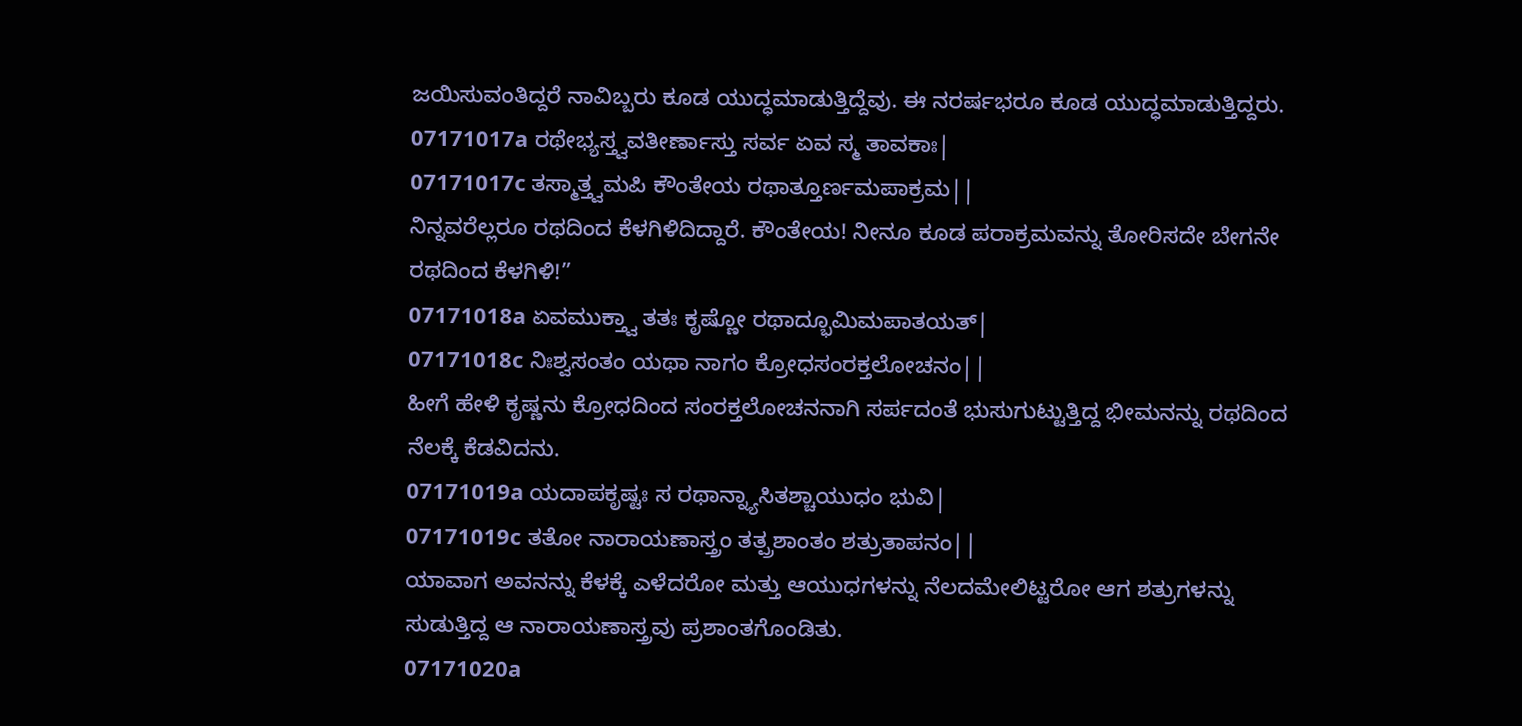ಜಯಿಸುವಂತಿದ್ದರೆ ನಾವಿಬ್ಬರು ಕೂಡ ಯುದ್ಧಮಾಡುತ್ತಿದ್ದೆವು. ಈ ನರರ್ಷಭರೂ ಕೂಡ ಯುದ್ಧಮಾಡುತ್ತಿದ್ದರು.
07171017a ರಥೇಭ್ಯಸ್ತ್ವವತೀರ್ಣಾಸ್ತು ಸರ್ವ ಏವ ಸ್ಮ ತಾವಕಾಃ|
07171017c ತಸ್ಮಾತ್ತ್ವಮಪಿ ಕೌಂತೇಯ ರಥಾತ್ತೂರ್ಣಮಪಾಕ್ರಮ||
ನಿನ್ನವರೆಲ್ಲರೂ ರಥದಿಂದ ಕೆಳಗಿಳಿದಿದ್ದಾರೆ. ಕೌಂತೇಯ! ನೀನೂ ಕೂಡ ಪರಾಕ್ರಮವನ್ನು ತೋರಿಸದೇ ಬೇಗನೇ ರಥದಿಂದ ಕೆಳಗಿಳಿ!”
07171018a ಏವಮುಕ್ತ್ವಾ ತತಃ ಕೃಷ್ಣೋ ರಥಾದ್ಭೂಮಿಮಪಾತಯತ್|
07171018c ನಿಃಶ್ವಸಂತಂ ಯಥಾ ನಾಗಂ ಕ್ರೋಧಸಂರಕ್ತಲೋಚನಂ||
ಹೀಗೆ ಹೇಳಿ ಕೃಷ್ಣನು ಕ್ರೋಧದಿಂದ ಸಂರಕ್ತಲೋಚನನಾಗಿ ಸರ್ಪದಂತೆ ಭುಸುಗುಟ್ಟುತ್ತಿದ್ದ ಭೀಮನನ್ನು ರಥದಿಂದ ನೆಲಕ್ಕೆ ಕೆಡವಿದನು.
07171019a ಯದಾಪಕೃಷ್ಟಃ ಸ ರಥಾನ್ನ್ಯಾಸಿತಶ್ಚಾಯುಧಂ ಭುವಿ|
07171019c ತತೋ ನಾರಾಯಣಾಸ್ತ್ರಂ ತತ್ಪ್ರಶಾಂತಂ ಶತ್ರುತಾಪನಂ||
ಯಾವಾಗ ಅವನನ್ನು ಕೆಳಕ್ಕೆ ಎಳೆದರೋ ಮತ್ತು ಆಯುಧಗಳನ್ನು ನೆಲದಮೇಲಿಟ್ಟರೋ ಆಗ ಶತ್ರುಗಳನ್ನು ಸುಡುತ್ತಿದ್ದ ಆ ನಾರಾಯಣಾಸ್ತ್ರವು ಪ್ರಶಾಂತಗೊಂಡಿತು.
07171020a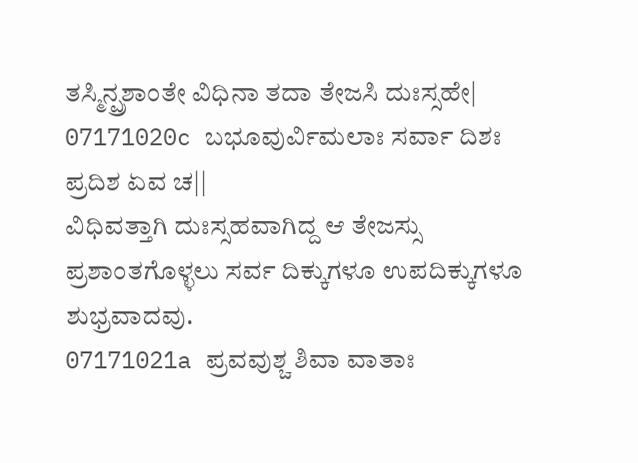ತಸ್ಮಿನ್ಪ್ರಶಾಂತೇ ವಿಧಿನಾ ತದಾ ತೇಜಸಿ ದುಃಸ್ಸಹೇ|
07171020c ಬಭೂವುರ್ವಿಮಲಾಃ ಸರ್ವಾ ದಿಶಃ ಪ್ರದಿಶ ಏವ ಚ||
ವಿಧಿವತ್ತಾಗಿ ದುಃಸ್ಸಹವಾಗಿದ್ದ ಆ ತೇಜಸ್ಸು ಪ್ರಶಾಂತಗೊಳ್ಳಲು ಸರ್ವ ದಿಕ್ಕುಗಳೂ ಉಪದಿಕ್ಕುಗಳೂ ಶುಭ್ರವಾದವು.
07171021a ಪ್ರವವುಶ್ಚ ಶಿವಾ ವಾತಾಃ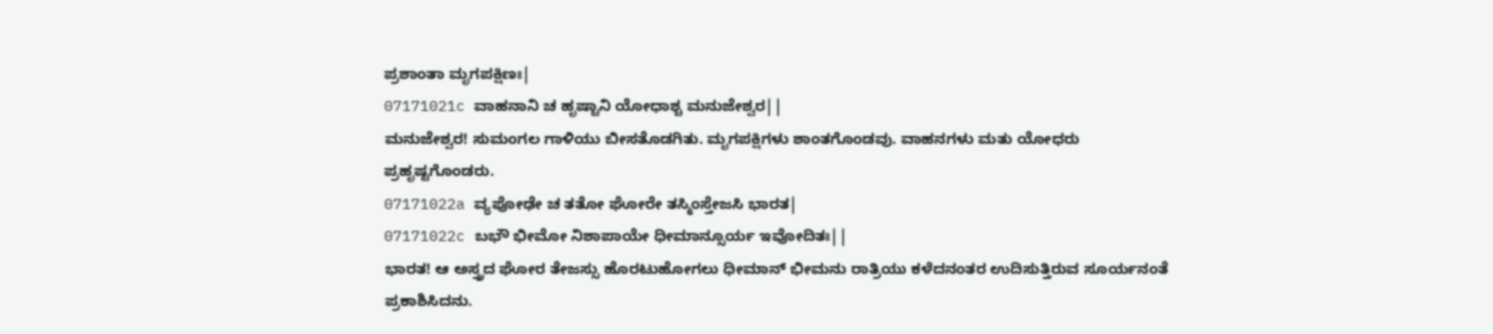ಪ್ರಶಾಂತಾ ಮೃಗಪಕ್ಷಿಣಃ|
07171021c ವಾಹನಾನಿ ಚ ಹೃಷ್ಟಾನಿ ಯೋಧಾಶ್ಚ ಮನುಜೇಶ್ವರ||
ಮನುಜೇಶ್ವರ! ಸುಮಂಗಲ ಗಾಳಿಯು ಬೀಸತೊಡಗಿತು. ಮೃಗಪಕ್ಷಿಗಳು ಶಾಂತಗೊಂಡವು. ವಾಹನಗಳು ಮತು ಯೋಧರು ಪ್ರಹೃಷ್ಟಗೊಂಡರು.
07171022a ವ್ಯಪೋಢೇ ಚ ತತೋ ಘೋರೇ ತಸ್ಮಿಂಸ್ತೇಜಸಿ ಭಾರತ|
07171022c ಬಭೌ ಭೀಮೋ ನಿಶಾಪಾಯೇ ಧೀಮಾನ್ಸೂರ್ಯ ಇವೋದಿತಃ||
ಭಾರತ! ಆ ಅಸ್ತ್ರದ ಘೋರ ತೇಜಸ್ಸು ಹೊರಟುಹೋಗಲು ಧೀಮಾನ್ ಭೀಮನು ರಾತ್ರಿಯು ಕಳೆದನಂತರ ಉದಿಸುತ್ತಿರುವ ಸೂರ್ಯನಂತೆ ಪ್ರಕಾಶಿಸಿದನು.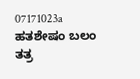07171023a ಹತಶೇಷಂ ಬಲಂ ತತ್ರ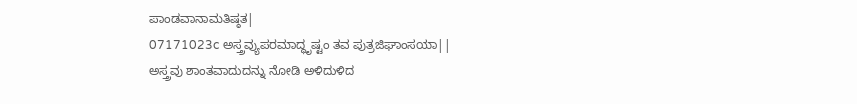ಪಾಂಡವಾನಾಮತಿಷ್ಠತ|
07171023c ಅಸ್ತ್ರವ್ಯುಪರಮಾದ್ಧೃಷ್ಟಂ ತವ ಪುತ್ರಜಿಘಾಂಸಯಾ||
ಅಸ್ತ್ರವು ಶಾಂತವಾದುದನ್ನು ನೋಡಿ ಅಳಿದುಳಿದ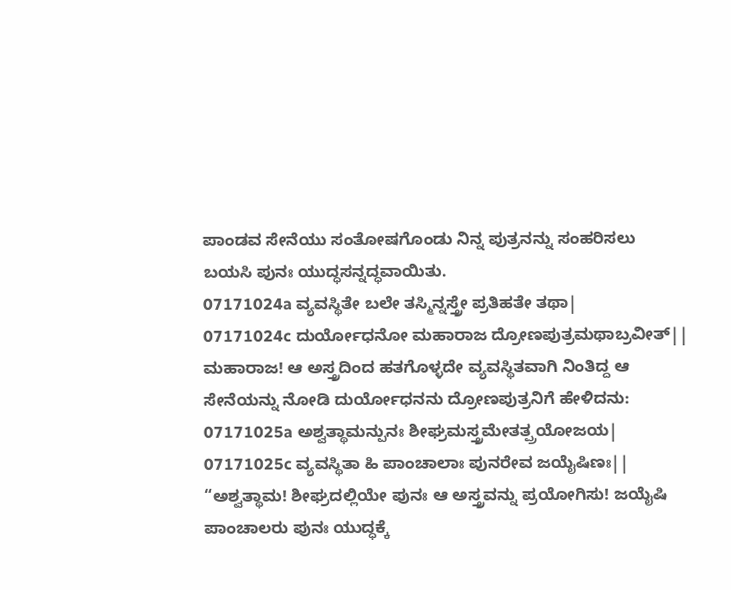ಪಾಂಡವ ಸೇನೆಯು ಸಂತೋಷಗೊಂಡು ನಿನ್ನ ಪುತ್ರನನ್ನು ಸಂಹರಿಸಲು ಬಯಸಿ ಪುನಃ ಯುದ್ಧಸನ್ನದ್ಧವಾಯಿತು.
07171024a ವ್ಯವಸ್ಥಿತೇ ಬಲೇ ತಸ್ಮಿನ್ನಸ್ತ್ರೇ ಪ್ರತಿಹತೇ ತಥಾ|
07171024c ದುರ್ಯೋಧನೋ ಮಹಾರಾಜ ದ್ರೋಣಪುತ್ರಮಥಾಬ್ರವೀತ್||
ಮಹಾರಾಜ! ಆ ಅಸ್ತ್ರದಿಂದ ಹತಗೊಳ್ಳದೇ ವ್ಯವಸ್ಥಿತವಾಗಿ ನಿಂತಿದ್ದ ಆ ಸೇನೆಯನ್ನು ನೋಡಿ ದುರ್ಯೋಧನನು ದ್ರೋಣಪುತ್ರನಿಗೆ ಹೇಳಿದನು:
07171025a ಅಶ್ವತ್ಥಾಮನ್ಪುನಃ ಶೀಘ್ರಮಸ್ತ್ರಮೇತತ್ಪ್ರಯೋಜಯ|
07171025c ವ್ಯವಸ್ಥಿತಾ ಹಿ ಪಾಂಚಾಲಾಃ ಪುನರೇವ ಜಯೈಷಿಣಃ||
“ಅಶ್ವತ್ಥಾಮ! ಶೀಘ್ರದಲ್ಲಿಯೇ ಪುನಃ ಆ ಅಸ್ತ್ರವನ್ನು ಪ್ರಯೋಗಿಸು! ಜಯೈಷಿ ಪಾಂಚಾಲರು ಪುನಃ ಯುದ್ಧಕ್ಕೆ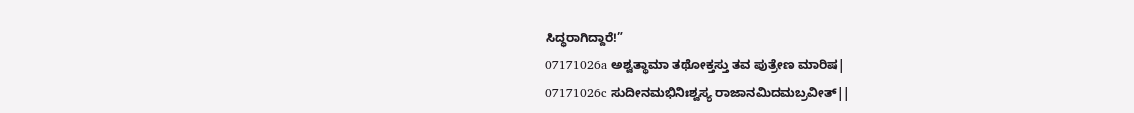ಸಿದ್ಧರಾಗಿದ್ದಾರೆ!”
07171026a ಅಶ್ವತ್ಥಾಮಾ ತಥೋಕ್ತಸ್ತು ತವ ಪುತ್ರೇಣ ಮಾರಿಷ|
07171026c ಸುದೀನಮಭಿನಿಃಶ್ವಸ್ಯ ರಾಜಾನಮಿದಮಬ್ರವೀತ್||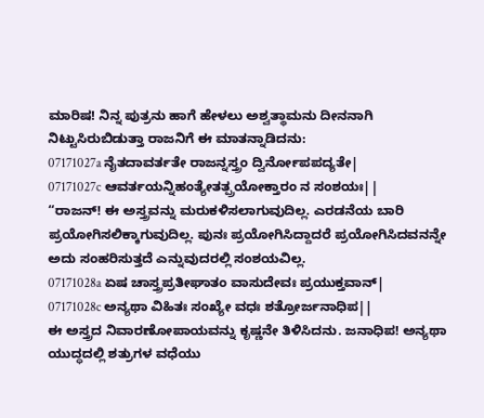ಮಾರಿಷ! ನಿನ್ನ ಪುತ್ರನು ಹಾಗೆ ಹೇಳಲು ಅಶ್ವತ್ಥಾಮನು ದೀನನಾಗಿ ನಿಟ್ಟುಸಿರುಬಿಡುತ್ತಾ ರಾಜನಿಗೆ ಈ ಮಾತನ್ನಾಡಿದನು:
07171027a ನೈತದಾವರ್ತತೇ ರಾಜನ್ನಸ್ತ್ರಂ ದ್ವಿರ್ನೋಪಪದ್ಯತೇ|
07171027c ಆವರ್ತಯನ್ನಿಹಂತ್ಯೇತತ್ಪ್ರಯೋಕ್ತಾರಂ ನ ಸಂಶಯಃ||
“ರಾಜನ್! ಈ ಅಸ್ತ್ರವನ್ನು ಮರುಕಳಿಸಲಾಗುವುದಿಲ್ಲ. ಎರಡನೆಯ ಬಾರಿ ಪ್ರಯೋಗಿಸಲಿಕ್ಕಾಗುವುದಿಲ್ಲ. ಪುನಃ ಪ್ರಯೋಗಿಸಿದ್ದಾದರೆ ಪ್ರಯೋಗಿಸಿದವನನ್ನೇ ಅದು ಸಂಹರಿಸುತ್ತದೆ ಎನ್ನುವುದರಲ್ಲಿ ಸಂಶಯವಿಲ್ಲ.
07171028a ಏಷ ಚಾಸ್ತ್ರಪ್ರತೀಘಾತಂ ವಾಸುದೇವಃ ಪ್ರಯುಕ್ತವಾನ್|
07171028c ಅನ್ಯಥಾ ವಿಹಿತಃ ಸಂಖ್ಯೇ ವಧಃ ಶತ್ರೋರ್ಜನಾಧಿಪ||
ಈ ಅಸ್ತ್ರದ ನಿವಾರಣೋಪಾಯವನ್ನು ಕೃಷ್ಣನೇ ತಿಳಿಸಿದನು. ಜನಾಧಿಪ! ಅನ್ಯಥಾ ಯುದ್ಧದಲ್ಲಿ ಶತ್ರುಗಳ ವಧೆಯು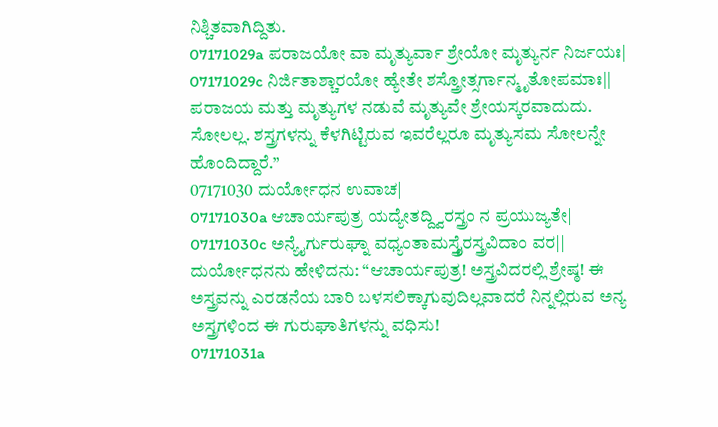ನಿಶ್ಚಿತವಾಗಿದ್ದಿತು.
07171029a ಪರಾಜಯೋ ವಾ ಮೃತ್ಯುರ್ವಾ ಶ್ರೇಯೋ ಮೃತ್ಯುರ್ನ ನಿರ್ಜಯಃ|
07171029c ನಿರ್ಜಿತಾಶ್ಚಾರಯೋ ಹ್ಯೇತೇ ಶಸ್ತ್ರೋತ್ಸರ್ಗಾನ್ಮೃತೋಪಮಾಃ||
ಪರಾಜಯ ಮತ್ತು ಮೃತ್ಯುಗಳ ನಡುವೆ ಮೃತ್ಯುವೇ ಶ್ರೇಯಸ್ಕರವಾದುದು. ಸೋಲಲ್ಲ. ಶಸ್ತ್ರಗಳನ್ನು ಕೆಳಗಿಟ್ಟಿರುವ ಇವರೆಲ್ಲರೂ ಮೃತ್ಯುಸಮ ಸೋಲನ್ನೇ ಹೊಂದಿದ್ದಾರೆ.”
07171030 ದುರ್ಯೋಧನ ಉವಾಚ|
07171030a ಆಚಾರ್ಯಪುತ್ರ ಯದ್ಯೇತದ್ದ್ವಿರಸ್ತ್ರಂ ನ ಪ್ರಯುಜ್ಯತೇ|
07171030c ಅನ್ಯೈರ್ಗುರುಘ್ನಾ ವಧ್ಯಂತಾಮಸ್ತ್ರೈರಸ್ತ್ರವಿದಾಂ ವರ||
ದುರ್ಯೋಧನನು ಹೇಳಿದನು: “ಆಚಾರ್ಯಪುತ್ರ! ಅಸ್ತ್ರವಿದರಲ್ಲಿ ಶ್ರೇಷ್ಠ! ಈ ಅಸ್ತ್ರವನ್ನು ಎರಡನೆಯ ಬಾರಿ ಬಳಸಲಿಕ್ಕಾಗುವುದಿಲ್ಲವಾದರೆ ನಿನ್ನಲ್ಲಿರುವ ಅನ್ಯ ಅಸ್ತ್ರಗಳಿಂದ ಈ ಗುರುಘಾತಿಗಳನ್ನು ವಧಿಸು!
07171031a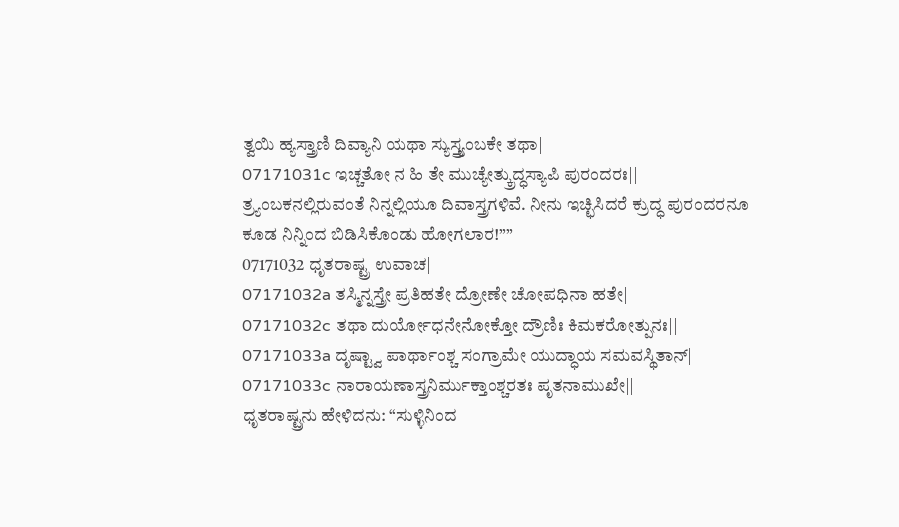ತ್ವಯಿ ಹ್ಯಸ್ತ್ರಾಣಿ ದಿವ್ಯಾನಿ ಯಥಾ ಸ್ಯುಸ್ತ್ರ್ಯಂಬಕೇ ತಥಾ|
07171031c ಇಚ್ಚತೋ ನ ಹಿ ತೇ ಮುಚ್ಯೇತ್ಕ್ರುದ್ಧಸ್ಯಾಪಿ ಪುರಂದರಃ||
ತ್ರ್ಯಂಬಕನಲ್ಲಿರುವಂತೆ ನಿನ್ನಲ್ಲಿಯೂ ದಿವಾಸ್ತ್ರಗಳಿವೆ. ನೀನು ಇಚ್ಛಿಸಿದರೆ ಕ್ರುದ್ಧ ಪುರಂದರನೂ ಕೂಡ ನಿನ್ನಿಂದ ಬಿಡಿಸಿಕೊಂಡು ಹೋಗಲಾರ!””
07171032 ಧೃತರಾಷ್ಟ್ರ ಉವಾಚ|
07171032a ತಸ್ಮಿನ್ನಸ್ತ್ರೇ ಪ್ರತಿಹತೇ ದ್ರೋಣೇ ಚೋಪಧಿನಾ ಹತೇ|
07171032c ತಥಾ ದುರ್ಯೋಧನೇನೋಕ್ತೋ ದ್ರೌಣಿಃ ಕಿಮಕರೋತ್ಪುನಃ||
07171033a ದೃಷ್ಟ್ವಾ ಪಾರ್ಥಾಂಶ್ಚ ಸಂಗ್ರಾಮೇ ಯುದ್ಧಾಯ ಸಮವಸ್ಥಿತಾನ್|
07171033c ನಾರಾಯಣಾಸ್ತ್ರನಿರ್ಮುಕ್ತಾಂಶ್ಚರತಃ ಪೃತನಾಮುಖೇ||
ಧೃತರಾಷ್ಟ್ರನು ಹೇಳಿದನು: “ಸುಳ್ಳಿನಿಂದ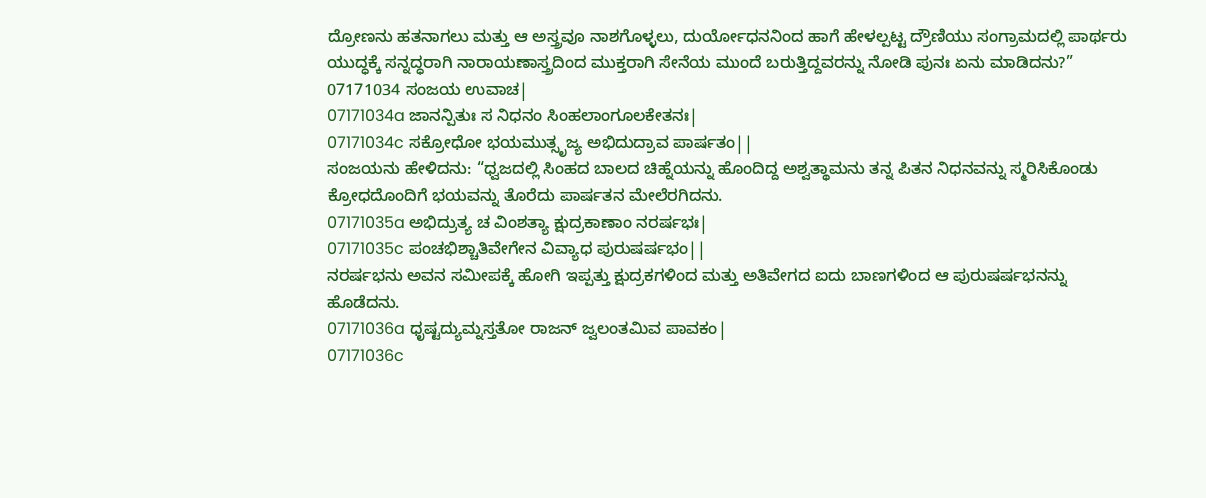ದ್ರೋಣನು ಹತನಾಗಲು ಮತ್ತು ಆ ಅಸ್ತ್ರವೂ ನಾಶಗೊಳ್ಳಲು, ದುರ್ಯೋಧನನಿಂದ ಹಾಗೆ ಹೇಳಲ್ಪಟ್ಟ ದ್ರೌಣಿಯು ಸಂಗ್ರಾಮದಲ್ಲಿ ಪಾರ್ಥರು ಯುದ್ಧಕ್ಕೆ ಸನ್ನದ್ಧರಾಗಿ ನಾರಾಯಣಾಸ್ತ್ರದಿಂದ ಮುಕ್ತರಾಗಿ ಸೇನೆಯ ಮುಂದೆ ಬರುತ್ತಿದ್ದವರನ್ನು ನೋಡಿ ಪುನಃ ಏನು ಮಾಡಿದನು?”
07171034 ಸಂಜಯ ಉವಾಚ|
07171034a ಜಾನನ್ಪಿತುಃ ಸ ನಿಧನಂ ಸಿಂಹಲಾಂಗೂಲಕೇತನಃ|
07171034c ಸಕ್ರೋಧೋ ಭಯಮುತ್ಸೃಜ್ಯ ಅಭಿದುದ್ರಾವ ಪಾರ್ಷತಂ||
ಸಂಜಯನು ಹೇಳಿದನು: “ಧ್ವಜದಲ್ಲಿ ಸಿಂಹದ ಬಾಲದ ಚಿಹ್ನೆಯನ್ನು ಹೊಂದಿದ್ದ ಅಶ್ವತ್ಥಾಮನು ತನ್ನ ಪಿತನ ನಿಧನವನ್ನು ಸ್ಮರಿಸಿಕೊಂಡು ಕ್ರೋಧದೊಂದಿಗೆ ಭಯವನ್ನು ತೊರೆದು ಪಾರ್ಷತನ ಮೇಲೆರಗಿದನು.
07171035a ಅಭಿದ್ರುತ್ಯ ಚ ವಿಂಶತ್ಯಾ ಕ್ಷುದ್ರಕಾಣಾಂ ನರರ್ಷಭಃ|
07171035c ಪಂಚಭಿಶ್ಚಾತಿವೇಗೇನ ವಿವ್ಯಾಧ ಪುರುಷರ್ಷಭಂ||
ನರರ್ಷಭನು ಅವನ ಸಮೀಪಕ್ಕೆ ಹೋಗಿ ಇಪ್ಪತ್ತು ಕ್ಷುದ್ರಕಗಳಿಂದ ಮತ್ತು ಅತಿವೇಗದ ಐದು ಬಾಣಗಳಿಂದ ಆ ಪುರುಷರ್ಷಭನನ್ನು ಹೊಡೆದನು.
07171036a ಧೃಷ್ಟದ್ಯುಮ್ನಸ್ತತೋ ರಾಜನ್ ಜ್ವಲಂತಮಿವ ಪಾವಕಂ|
07171036c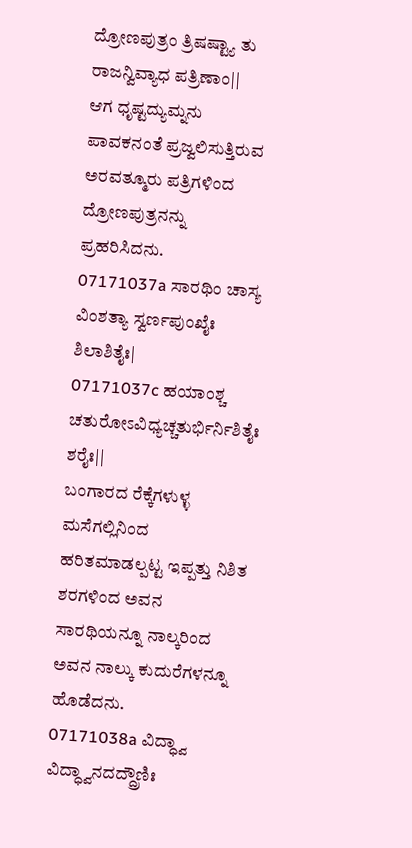ದ್ರೋಣಪುತ್ರಂ ತ್ರಿಷಷ್ಟ್ಯಾ ತು ರಾಜನ್ವಿವ್ಯಾಧ ಪತ್ರಿಣಾಂ||
ಆಗ ಧೃಷ್ಟದ್ಯುಮ್ನನು ಪಾವಕನಂತೆ ಪ್ರಜ್ವಲಿಸುತ್ತಿರುವ ಅರವತ್ಮೂರು ಪತ್ರಿಗಳಿಂದ ದ್ರೋಣಪುತ್ರನನ್ನು ಪ್ರಹರಿಸಿದನು.
07171037a ಸಾರಥಿಂ ಚಾಸ್ಯ ವಿಂಶತ್ಯಾ ಸ್ವರ್ಣಪುಂಖೈಃ ಶಿಲಾಶಿತೈಃ|
07171037c ಹಯಾಂಶ್ಚ ಚತುರೋಽವಿಧ್ಯಚ್ಚತುರ್ಭಿರ್ನಿಶಿತೈಃ ಶರೈಃ||
ಬಂಗಾರದ ರೆಕ್ಕೆಗಳುಳ್ಳ ಮಸೆಗಲ್ಲಿನಿಂದ ಹರಿತಮಾಡಲ್ಪಟ್ಟ ಇಪ್ಪತ್ತು ನಿಶಿತ ಶರಗಳಿಂದ ಅವನ ಸಾರಥಿಯನ್ನೂ ನಾಲ್ಕರಿಂದ ಅವನ ನಾಲ್ಕು ಕುದುರೆಗಳನ್ನೂ ಹೊಡೆದನು.
07171038a ವಿದ್ಧ್ವಾ ವಿದ್ಧ್ವಾನದದ್ದ್ರೌಣಿಃ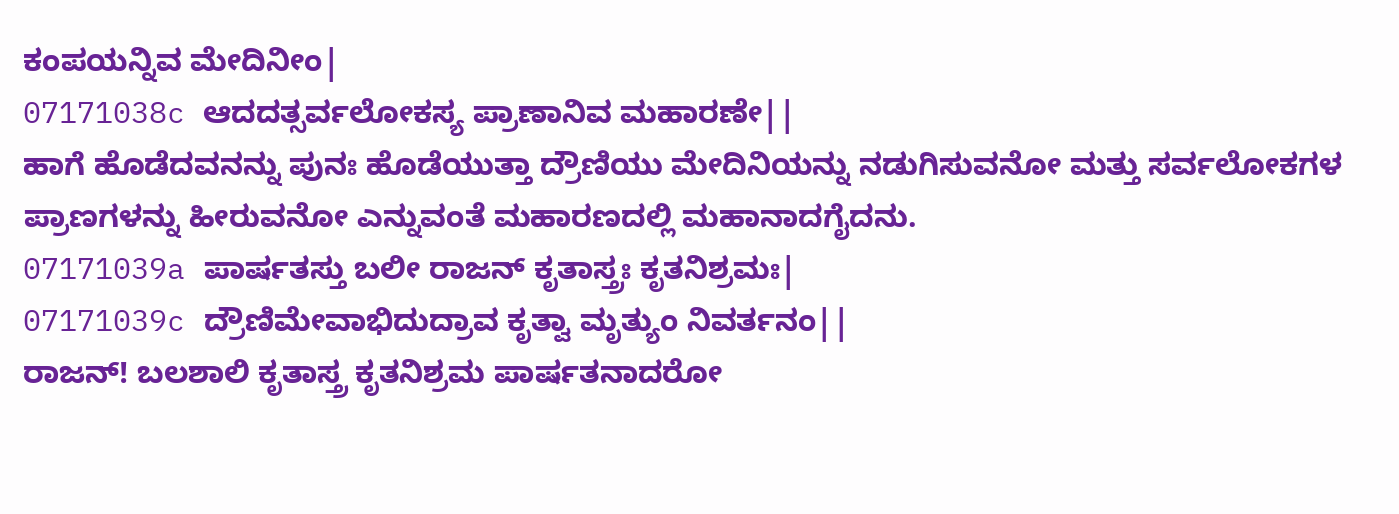ಕಂಪಯನ್ನಿವ ಮೇದಿನೀಂ|
07171038c ಆದದತ್ಸರ್ವಲೋಕಸ್ಯ ಪ್ರಾಣಾನಿವ ಮಹಾರಣೇ||
ಹಾಗೆ ಹೊಡೆದವನನ್ನು ಪುನಃ ಹೊಡೆಯುತ್ತಾ ದ್ರೌಣಿಯು ಮೇದಿನಿಯನ್ನು ನಡುಗಿಸುವನೋ ಮತ್ತು ಸರ್ವಲೋಕಗಳ ಪ್ರಾಣಗಳನ್ನು ಹೀರುವನೋ ಎನ್ನುವಂತೆ ಮಹಾರಣದಲ್ಲಿ ಮಹಾನಾದಗೈದನು.
07171039a ಪಾರ್ಷತಸ್ತು ಬಲೀ ರಾಜನ್ ಕೃತಾಸ್ತ್ರಃ ಕೃತನಿಶ್ರಮಃ|
07171039c ದ್ರೌಣಿಮೇವಾಭಿದುದ್ರಾವ ಕೃತ್ವಾ ಮೃತ್ಯುಂ ನಿವರ್ತನಂ||
ರಾಜನ್! ಬಲಶಾಲಿ ಕೃತಾಸ್ತ್ರ ಕೃತನಿಶ್ರಮ ಪಾರ್ಷತನಾದರೋ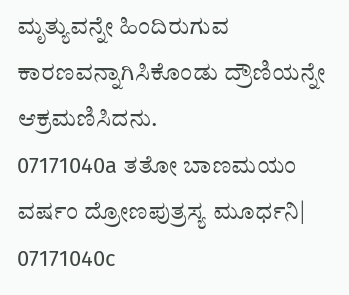ಮೃತ್ಯುವನ್ನೇ ಹಿಂದಿರುಗುವ ಕಾರಣವನ್ನಾಗಿಸಿಕೊಂಡು ದ್ರೌಣಿಯನ್ನೇ ಆಕ್ರಮಣಿಸಿದನು.
07171040a ತತೋ ಬಾಣಮಯಂ ವರ್ಷಂ ದ್ರೋಣಪುತ್ರಸ್ಯ ಮೂರ್ಧನಿ|
07171040c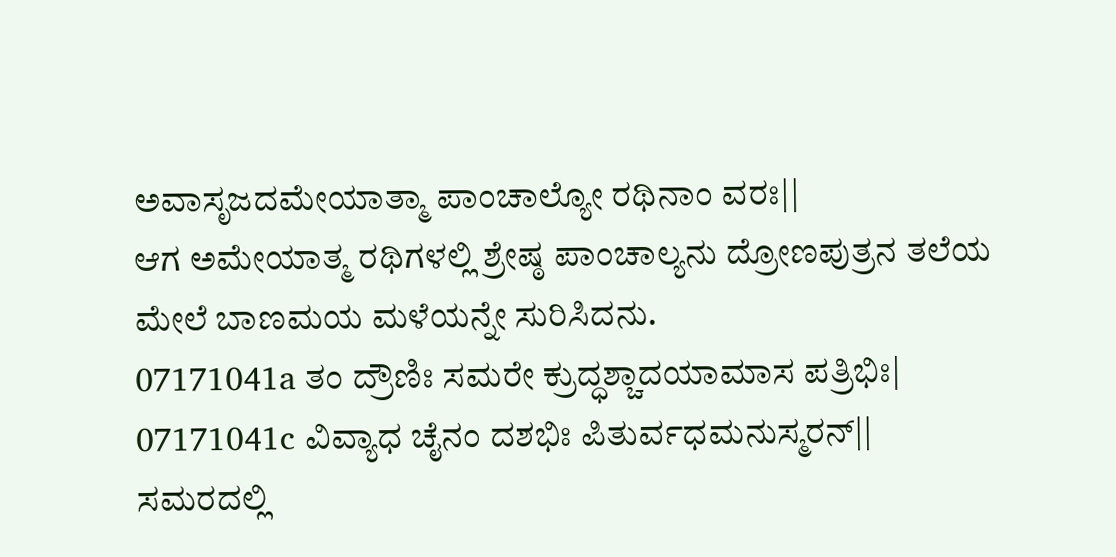ಅವಾಸೃಜದಮೇಯಾತ್ಮಾ ಪಾಂಚಾಲ್ಯೋ ರಥಿನಾಂ ವರಃ||
ಆಗ ಅಮೇಯಾತ್ಮ ರಥಿಗಳಲ್ಲಿ ಶ್ರೇಷ್ಠ ಪಾಂಚಾಲ್ಯನು ದ್ರೋಣಪುತ್ರನ ತಲೆಯ ಮೇಲೆ ಬಾಣಮಯ ಮಳೆಯನ್ನೇ ಸುರಿಸಿದನು.
07171041a ತಂ ದ್ರೌಣಿಃ ಸಮರೇ ಕ್ರುದ್ಧಶ್ಚಾದಯಾಮಾಸ ಪತ್ರಿಭಿಃ|
07171041c ವಿವ್ಯಾಧ ಚೈನಂ ದಶಭಿಃ ಪಿತುರ್ವಧಮನುಸ್ಮರನ್||
ಸಮರದಲ್ಲಿ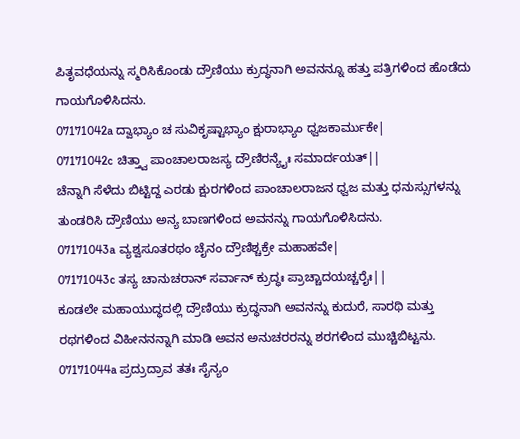ಪಿತೃವಧೆಯನ್ನು ಸ್ಮರಿಸಿಕೊಂಡು ದ್ರೌಣಿಯು ಕ್ರುದ್ಧನಾಗಿ ಅವನನ್ನೂ ಹತ್ತು ಪತ್ರಿಗಳಿಂದ ಹೊಡೆದು ಗಾಯಗೊಳಿಸಿದನು.
07171042a ದ್ವಾಭ್ಯಾಂ ಚ ಸುವಿಕೃಷ್ಟಾಭ್ಯಾಂ ಕ್ಷುರಾಭ್ಯಾಂ ಧ್ವಜಕಾರ್ಮುಕೇ|
07171042c ಚಿತ್ತ್ವಾ ಪಾಂಚಾಲರಾಜಸ್ಯ ದ್ರೌಣಿರನ್ಯೈಃ ಸಮಾರ್ದಯತ್||
ಚೆನ್ನಾಗಿ ಸೆಳೆದು ಬಿಟ್ಟಿದ್ದ ಎರಡು ಕ್ಷುರಗಳಿಂದ ಪಾಂಚಾಲರಾಜನ ಧ್ವಜ ಮತ್ತು ಧನುಸ್ಸುಗಳನ್ನು ತುಂಡರಿಸಿ ದ್ರೌಣಿಯು ಅನ್ಯ ಬಾಣಗಳಿಂದ ಅವನನ್ನು ಗಾಯಗೊಳಿಸಿದನು.
07171043a ವ್ಯಶ್ವಸೂತರಥಂ ಚೈನಂ ದ್ರೌಣಿಶ್ಚಕ್ರೇ ಮಹಾಹವೇ|
07171043c ತಸ್ಯ ಚಾನುಚರಾನ್ ಸರ್ವಾನ್ ಕ್ರುದ್ಧಃ ಪ್ರಾಚ್ಚಾದಯಚ್ಚರೈಃ||
ಕೂಡಲೇ ಮಹಾಯುದ್ಧದಲ್ಲಿ ದ್ರೌಣಿಯು ಕ್ರುದ್ಧನಾಗಿ ಅವನನ್ನು ಕುದುರೆ, ಸಾರಥಿ ಮತ್ತು ರಥಗಳಿಂದ ವಿಹೀನನನ್ನಾಗಿ ಮಾಡಿ ಅವನ ಅನುಚರರನ್ನು ಶರಗಳಿಂದ ಮುಚ್ಚಿಬಿಟ್ಟನು.
07171044a ಪ್ರದ್ರುದ್ರಾವ ತತಃ ಸೈನ್ಯಂ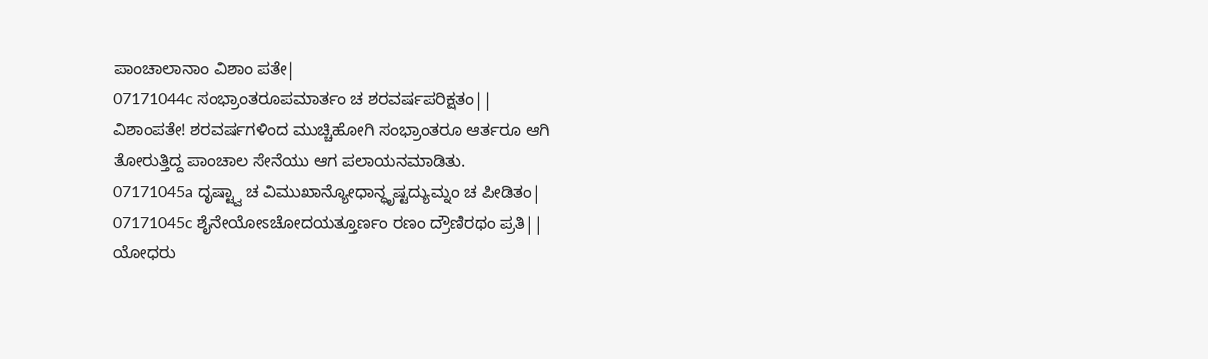ಪಾಂಚಾಲಾನಾಂ ವಿಶಾಂ ಪತೇ|
07171044c ಸಂಭ್ರಾಂತರೂಪಮಾರ್ತಂ ಚ ಶರವರ್ಷಪರಿಕ್ಷತಂ||
ವಿಶಾಂಪತೇ! ಶರವರ್ಷಗಳಿಂದ ಮುಚ್ಚಿಹೋಗಿ ಸಂಭ್ರಾಂತರೂ ಆರ್ತರೂ ಆಗಿ ತೋರುತ್ತಿದ್ದ ಪಾಂಚಾಲ ಸೇನೆಯು ಆಗ ಪಲಾಯನಮಾಡಿತು.
07171045a ದೃಷ್ಟ್ವಾ ಚ ವಿಮುಖಾನ್ಯೋಧಾನ್ಧೃಷ್ಟದ್ಯುಮ್ನಂ ಚ ಪೀಡಿತಂ|
07171045c ಶೈನೇಯೋಽಚೋದಯತ್ತೂರ್ಣಂ ರಣಂ ದ್ರೌಣಿರಥಂ ಪ್ರತಿ||
ಯೋಧರು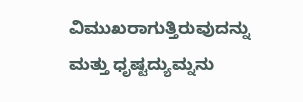ವಿಮುಖರಾಗುತ್ತಿರುವುದನ್ನು ಮತ್ತು ಧೃಷ್ಟದ್ಯುಮ್ನನು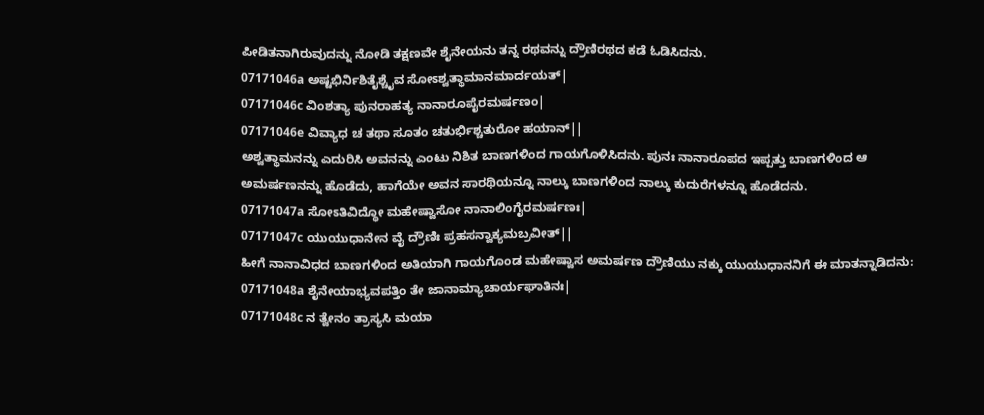ಪೀಡಿತನಾಗಿರುವುದನ್ನು ನೋಡಿ ತಕ್ಷಣವೇ ಶೈನೇಯನು ತನ್ನ ರಥವನ್ನು ದ್ರೌಣಿರಥದ ಕಡೆ ಓಡಿಸಿದನು.
07171046a ಅಷ್ಟಭಿರ್ನಿಶಿತೈಶ್ಚೈವ ಸೋಽಶ್ವತ್ಥಾಮಾನಮಾರ್ದಯತ್|
07171046c ವಿಂಶತ್ಯಾ ಪುನರಾಹತ್ಯ ನಾನಾರೂಪೈರಮರ್ಷಣಂ|
07171046e ವಿವ್ಯಾಧ ಚ ತಥಾ ಸೂತಂ ಚತುರ್ಭಿಶ್ಚತುರೋ ಹಯಾನ್||
ಅಶ್ವತ್ಥಾಮನನ್ನು ಎದುರಿಸಿ ಅವನನ್ನು ಎಂಟು ನಿಶಿತ ಬಾಣಗಳಿಂದ ಗಾಯಗೊಳಿಸಿದನು. ಪುನಃ ನಾನಾರೂಪದ ಇಪ್ಪತ್ತು ಬಾಣಗಳಿಂದ ಆ ಅಮರ್ಷಣನನ್ನು ಹೊಡೆದು, ಹಾಗೆಯೇ ಅವನ ಸಾರಥಿಯನ್ನೂ ನಾಲ್ಕು ಬಾಣಗಳಿಂದ ನಾಲ್ಕು ಕುದುರೆಗಳನ್ನೂ ಹೊಡೆದನು.
07171047a ಸೋಽತಿವಿದ್ಧೋ ಮಹೇಷ್ವಾಸೋ ನಾನಾಲಿಂಗೈರಮರ್ಷಣಃ|
07171047c ಯುಯುಧಾನೇನ ವೈ ದ್ರೌಣಿಃ ಪ್ರಹಸನ್ವಾಕ್ಯಮಬ್ರವೀತ್||
ಹೀಗೆ ನಾನಾವಿಧದ ಬಾಣಗಳಿಂದ ಅತಿಯಾಗಿ ಗಾಯಗೊಂಡ ಮಹೇಷ್ವಾಸ ಅಮರ್ಷಣ ದ್ರೌಣಿಯು ನಕ್ಕು ಯುಯುಧಾನನಿಗೆ ಈ ಮಾತನ್ನಾಡಿದನು:
07171048a ಶೈನೇಯಾಭ್ಯವಪತ್ತಿಂ ತೇ ಜಾನಾಮ್ಯಾಚಾರ್ಯಘಾತಿನಃ|
07171048c ನ ತ್ವೇನಂ ತ್ರಾಸ್ಯಸಿ ಮಯಾ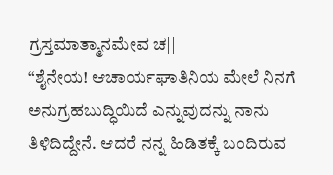ಗ್ರಸ್ತಮಾತ್ಮಾನಮೇವ ಚ||
“ಶೈನೇಯ! ಆಚಾರ್ಯಘಾತಿನಿಯ ಮೇಲೆ ನಿನಗೆ ಅನುಗ್ರಹಬುದ್ಧಿಯಿದೆ ಎನ್ನುವುದನ್ನು ನಾನು ತಿಳಿದಿದ್ದೇನೆ. ಆದರೆ ನನ್ನ ಹಿಡಿತಕ್ಕೆ ಬಂದಿರುವ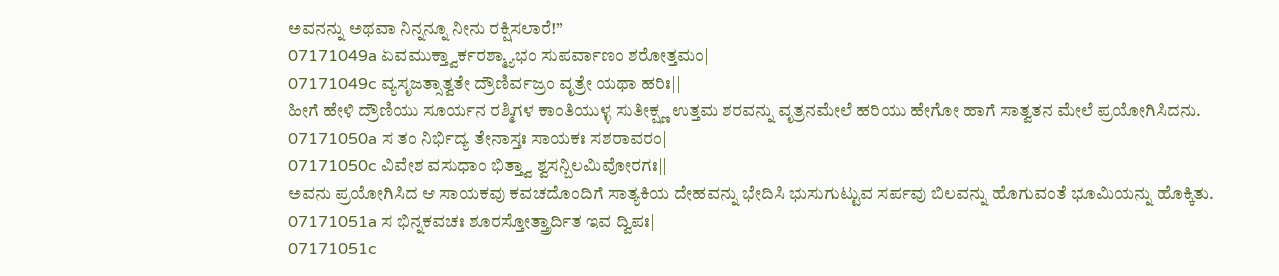ಅವನನ್ನು ಅಥವಾ ನಿನ್ನನ್ನೂ ನೀನು ರಕ್ಷಿಸಲಾರೆ!”
07171049a ಏವಮುಕ್ತ್ವಾರ್ಕರಶ್ಮ್ಯಾಭಂ ಸುಪರ್ವಾಣಂ ಶರೋತ್ತಮಂ|
07171049c ವ್ಯಸೃಜತ್ಸಾತ್ವತೇ ದ್ರೌಣಿರ್ವಜ್ರಂ ವೃತ್ರೇ ಯಥಾ ಹರಿಃ||
ಹೀಗೆ ಹೇಳಿ ದ್ರೌಣಿಯು ಸೂರ್ಯನ ರಶ್ಮಿಗಳ ಕಾಂತಿಯುಳ್ಳ ಸುತೀಕ್ಷ್ಣ ಉತ್ತಮ ಶರವನ್ನು ವೃತ್ರನಮೇಲೆ ಹರಿಯು ಹೇಗೋ ಹಾಗೆ ಸಾತ್ವತನ ಮೇಲೆ ಪ್ರಯೋಗಿಸಿದನು.
07171050a ಸ ತಂ ನಿರ್ಭಿದ್ಯ ತೇನಾಸ್ತಃ ಸಾಯಕಃ ಸಶರಾವರಂ|
07171050c ವಿವೇಶ ವಸುಧಾಂ ಭಿತ್ತ್ವಾ ಶ್ವಸನ್ಬಿಲಮಿವೋರಗಃ||
ಅವನು ಪ್ರಯೋಗಿಸಿದ ಆ ಸಾಯಕವು ಕವಚದೊಂದಿಗೆ ಸಾತ್ಯಕಿಯ ದೇಹವನ್ನು ಭೇದಿಸಿ ಭುಸುಗುಟ್ಟುವ ಸರ್ಪವು ಬಿಲವನ್ನು ಹೊಗುವಂತೆ ಭೂಮಿಯನ್ನು ಹೊಕ್ಕಿತು.
07171051a ಸ ಭಿನ್ನಕವಚಃ ಶೂರಸ್ತೋತ್ತ್ರಾರ್ದಿತ ಇವ ದ್ವಿಪಃ|
07171051c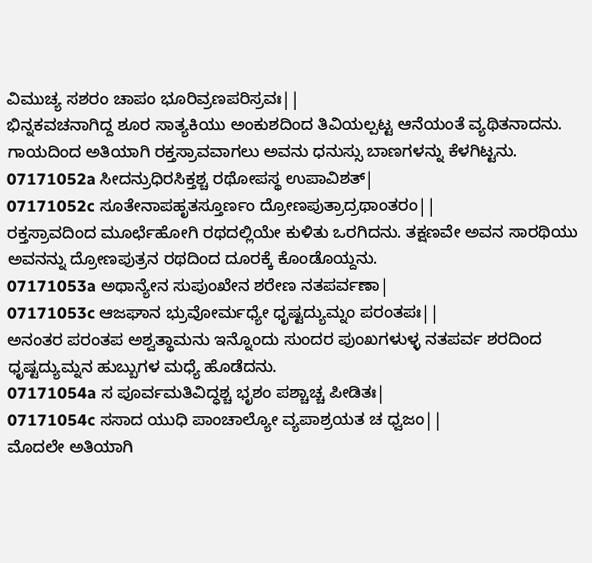ವಿಮುಚ್ಯ ಸಶರಂ ಚಾಪಂ ಭೂರಿವ್ರಣಪರಿಸ್ರವಃ||
ಭಿನ್ನಕವಚನಾಗಿದ್ದ ಶೂರ ಸಾತ್ಯಕಿಯು ಅಂಕುಶದಿಂದ ತಿವಿಯಲ್ಪಟ್ಟ ಆನೆಯಂತೆ ವ್ಯಥಿತನಾದನು. ಗಾಯದಿಂದ ಅತಿಯಾಗಿ ರಕ್ತಸ್ರಾವವಾಗಲು ಅವನು ಧನುಸ್ಸು ಬಾಣಗಳನ್ನು ಕೆಳಗಿಟ್ಟನು.
07171052a ಸೀದನ್ರುಧಿರಸಿಕ್ತಶ್ಚ ರಥೋಪಸ್ಥ ಉಪಾವಿಶತ್|
07171052c ಸೂತೇನಾಪಹೃತಸ್ತೂರ್ಣಂ ದ್ರೋಣಪುತ್ರಾದ್ರಥಾಂತರಂ||
ರಕ್ತಸ್ರಾವದಿಂದ ಮೂರ್ಛೆಹೋಗಿ ರಥದಲ್ಲಿಯೇ ಕುಳಿತು ಒರಗಿದನು. ತಕ್ಷಣವೇ ಅವನ ಸಾರಥಿಯು ಅವನನ್ನು ದ್ರೋಣಪುತ್ರನ ರಥದಿಂದ ದೂರಕ್ಕೆ ಕೊಂಡೊಯ್ದನು.
07171053a ಅಥಾನ್ಯೇನ ಸುಪುಂಖೇನ ಶರೇಣ ನತಪರ್ವಣಾ|
07171053c ಆಜಘಾನ ಭ್ರುವೋರ್ಮಧ್ಯೇ ಧೃಷ್ಟದ್ಯುಮ್ನಂ ಪರಂತಪಃ||
ಅನಂತರ ಪರಂತಪ ಅಶ್ವತ್ಥಾಮನು ಇನ್ನೊಂದು ಸುಂದರ ಪುಂಖಗಳುಳ್ಳ ನತಪರ್ವ ಶರದಿಂದ ಧೃಷ್ಟದ್ಯುಮ್ನನ ಹುಬ್ಬುಗಳ ಮಧ್ಯೆ ಹೊಡೆದನು.
07171054a ಸ ಪೂರ್ವಮತಿವಿದ್ಧಶ್ಚ ಭೃಶಂ ಪಶ್ಚಾಚ್ಚ ಪೀಡಿತಃ|
07171054c ಸಸಾದ ಯುಧಿ ಪಾಂಚಾಲ್ಯೋ ವ್ಯಪಾಶ್ರಯತ ಚ ಧ್ವಜಂ||
ಮೊದಲೇ ಅತಿಯಾಗಿ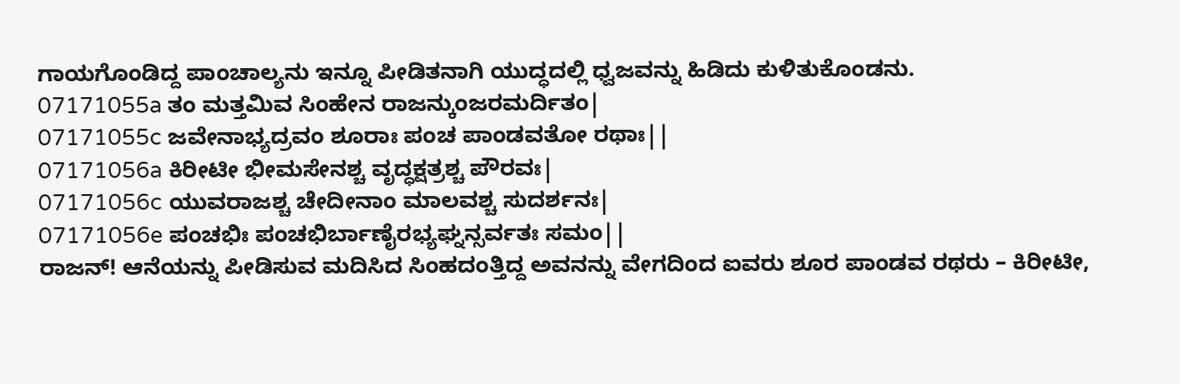ಗಾಯಗೊಂಡಿದ್ದ ಪಾಂಚಾಲ್ಯನು ಇನ್ನೂ ಪೀಡಿತನಾಗಿ ಯುದ್ಧದಲ್ಲಿ ಧ್ವಜವನ್ನು ಹಿಡಿದು ಕುಳಿತುಕೊಂಡನು.
07171055a ತಂ ಮತ್ತಮಿವ ಸಿಂಹೇನ ರಾಜನ್ಕುಂಜರಮರ್ದಿತಂ|
07171055c ಜವೇನಾಭ್ಯದ್ರವಂ ಶೂರಾಃ ಪಂಚ ಪಾಂಡವತೋ ರಥಾಃ||
07171056a ಕಿರೀಟೀ ಭೀಮಸೇನಶ್ಚ ವೃದ್ಧಕ್ಷತ್ರಶ್ಚ ಪೌರವಃ|
07171056c ಯುವರಾಜಶ್ಚ ಚೇದೀನಾಂ ಮಾಲವಶ್ಚ ಸುದರ್ಶನಃ|
07171056e ಪಂಚಭಿಃ ಪಂಚಭಿರ್ಬಾಣೈರಭ್ಯಘ್ನನ್ಸರ್ವತಃ ಸಮಂ||
ರಾಜನ್! ಆನೆಯನ್ನು ಪೀಡಿಸುವ ಮದಿಸಿದ ಸಿಂಹದಂತ್ತಿದ್ದ ಅವನನ್ನು ವೇಗದಿಂದ ಐವರು ಶೂರ ಪಾಂಡವ ರಥರು – ಕಿರೀಟೀ,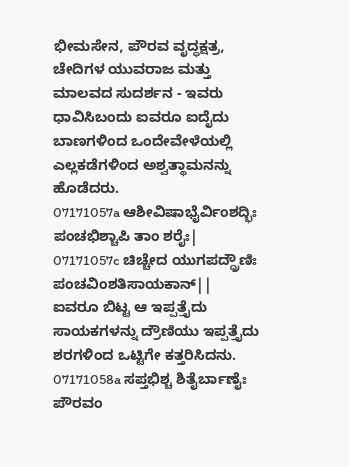ಭೀಮಸೇನ, ಪೌರವ ವೃದ್ಧಕ್ಷತ್ರ, ಚೇದಿಗಳ ಯುವರಾಜ ಮತ್ತು ಮಾಲವದ ಸುದರ್ಶನ - ಇವರು ಧಾವಿಸಿಬಂದು ಐವರೂ ಐದೈದು ಬಾಣಗಳಿಂದ ಒಂದೇವೇಳೆಯಲ್ಲಿ ಎಲ್ಲಕಡೆಗಳಿಂದ ಅಶ್ವತ್ಥಾಮನನ್ನು ಹೊಡೆದರು.
07171057a ಆಶೀವಿಷಾಭೈರ್ವಿಂಶದ್ಭಿಃ ಪಂಚಭಿಶ್ಚಾಪಿ ತಾಂ ಶರೈಃ|
07171057c ಚಿಚ್ಚೇದ ಯುಗಪದ್ದ್ರೌಣಿಃ ಪಂಚವಿಂಶತಿಸಾಯಕಾನ್||
ಐವರೂ ಬಿಟ್ಟ ಆ ಇಪ್ಪತ್ತೈದು ಸಾಯಕಗಳನ್ನು ದ್ರೌಣಿಯು ಇಪ್ಪತ್ತೈದು ಶರಗಳಿಂದ ಒಟ್ಟಿಗೇ ಕತ್ತರಿಸಿದನು.
07171058a ಸಪ್ತಭಿಶ್ಚ ಶಿತೈರ್ಬಾಣೈಃ ಪೌರವಂ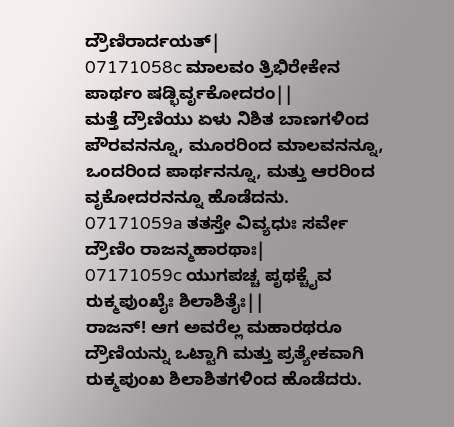ದ್ರೌಣಿರಾರ್ದಯತ್|
07171058c ಮಾಲವಂ ತ್ರಿಭಿರೇಕೇನ ಪಾರ್ಥಂ ಷಡ್ಭಿರ್ವೃಕೋದರಂ||
ಮತ್ತೆ ದ್ರೌಣಿಯು ಏಳು ನಿಶಿತ ಬಾಣಗಳಿಂದ ಪೌರವನನ್ನೂ, ಮೂರರಿಂದ ಮಾಲವನನ್ನೂ, ಒಂದರಿಂದ ಪಾರ್ಥನನ್ನೂ, ಮತ್ತು ಆರರಿಂದ ವೃಕೋದರನನ್ನೂ ಹೊಡೆದನು.
07171059a ತತಸ್ತೇ ವಿವ್ಯಧುಃ ಸರ್ವೇ ದ್ರೌಣಿಂ ರಾಜನ್ಮಹಾರಥಾಃ|
07171059c ಯುಗಪಚ್ಚ ಪೃಥಕ್ಚೈವ ರುಕ್ಮಪುಂಖೈಃ ಶಿಲಾಶಿತೈಃ||
ರಾಜನ್! ಆಗ ಅವರೆಲ್ಲ ಮಹಾರಥರೂ ದ್ರೌಣಿಯನ್ನು ಒಟ್ಟಾಗಿ ಮತ್ತು ಪ್ರತ್ಯೇಕವಾಗಿ ರುಕ್ಮಪುಂಖ ಶಿಲಾಶಿತಗಳಿಂದ ಹೊಡೆದರು.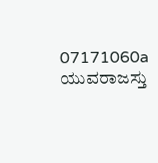07171060a ಯುವರಾಜಸ್ತು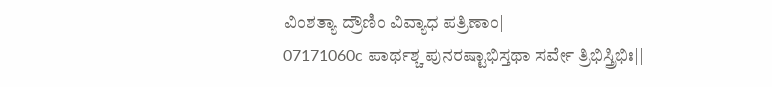ವಿಂಶತ್ಯಾ ದ್ರೌಣಿಂ ವಿವ್ಯಾಧ ಪತ್ರಿಣಾಂ|
07171060c ಪಾರ್ಥಶ್ಚ ಪುನರಷ್ಟಾಭಿಸ್ತಥಾ ಸರ್ವೇ ತ್ರಿಭಿಸ್ತ್ರಿಭಿಃ||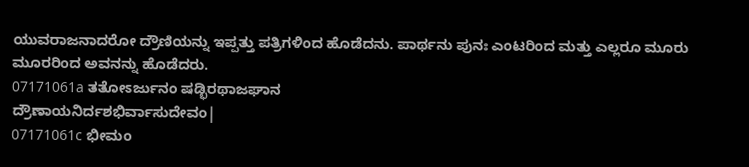ಯುವರಾಜನಾದರೋ ದ್ರೌಣಿಯನ್ನು ಇಪ್ಪತ್ತು ಪತ್ರಿಗಳಿಂದ ಹೊಡೆದನು. ಪಾರ್ಥನು ಪುನಃ ಎಂಟರಿಂದ ಮತ್ತು ಎಲ್ಲರೂ ಮೂರು ಮೂರರಿಂದ ಅವನನ್ನು ಹೊಡೆದರು.
07171061a ತತೋಽರ್ಜುನಂ ಷಡ್ಭಿರಥಾಜಘಾನ
ದ್ರೌಣಾಯನಿರ್ದಶಭಿರ್ವಾಸುದೇವಂ|
07171061c ಭೀಮಂ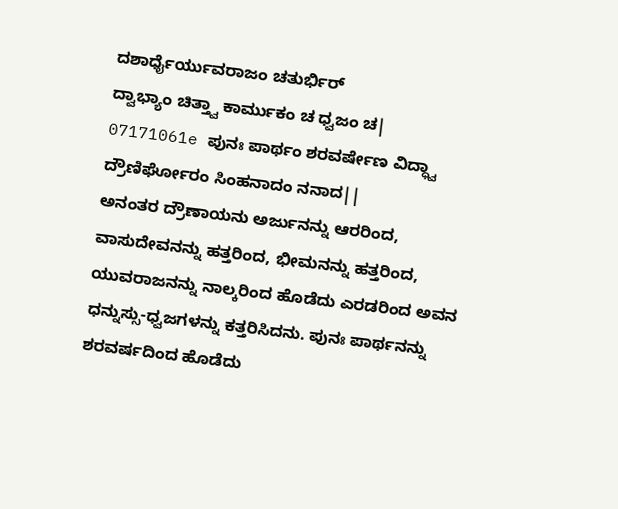ದಶಾರ್ಧೈರ್ಯುವರಾಜಂ ಚತುರ್ಭಿರ್
ದ್ವಾಭ್ಯಾಂ ಚಿತ್ತ್ವಾ ಕಾರ್ಮುಕಂ ಚ ಧ್ವಜಂ ಚ|
07171061e ಪುನಃ ಪಾರ್ಥಂ ಶರವರ್ಷೇಣ ವಿದ್ಧ್ವಾ
ದ್ರೌಣಿರ್ಘೋರಂ ಸಿಂಹನಾದಂ ನನಾದ||
ಅನಂತರ ದ್ರೌಣಾಯನು ಅರ್ಜುನನ್ನು ಆರರಿಂದ, ವಾಸುದೇವನನ್ನು ಹತ್ತರಿಂದ, ಭೀಮನನ್ನು ಹತ್ತರಿಂದ, ಯುವರಾಜನನ್ನು ನಾಲ್ಕರಿಂದ ಹೊಡೆದು ಎರಡರಿಂದ ಅವನ ಧನ್ನುಸ್ಸು-ಧ್ವಜಗಳನ್ನು ಕತ್ತರಿಸಿದನು. ಪುನಃ ಪಾರ್ಥನನ್ನು ಶರವರ್ಷದಿಂದ ಹೊಡೆದು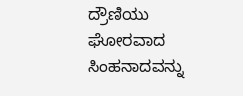ದ್ರೌಣಿಯು ಘೋರವಾದ ಸಿಂಹನಾದವನ್ನು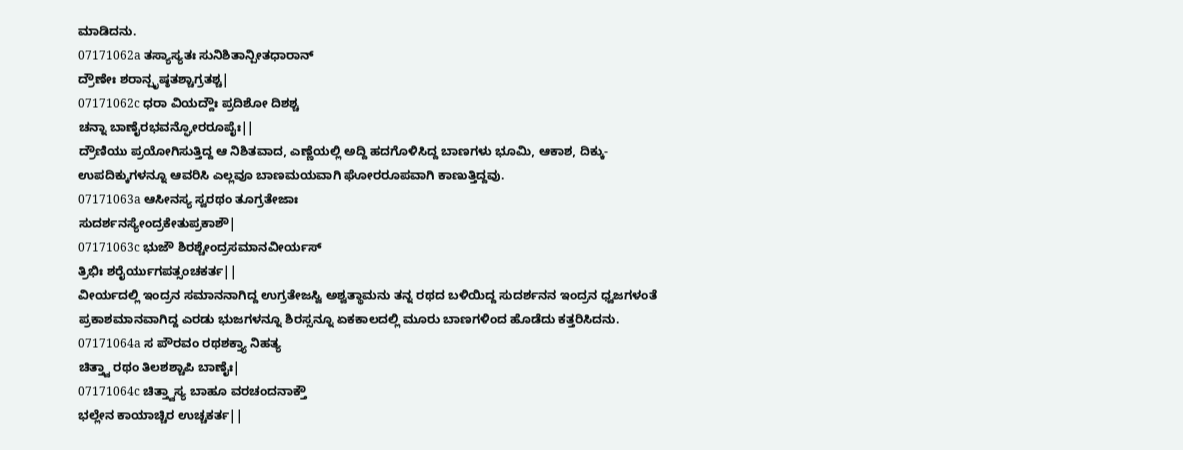ಮಾಡಿದನು.
07171062a ತಸ್ಯಾಸ್ಯತಃ ಸುನಿಶಿತಾನ್ಪೀತಧಾರಾನ್
ದ್ರೌಣೇಃ ಶರಾನ್ಪೃಷ್ಠತಶ್ಚಾಗ್ರತಶ್ಚ|
07171062c ಧರಾ ವಿಯದ್ದೌಃ ಪ್ರದಿಶೋ ದಿಶಶ್ಚ
ಚನ್ನಾ ಬಾಣೈರಭವನ್ಘೋರರೂಪೈಃ||
ದ್ರೌಣಿಯು ಪ್ರಯೋಗಿಸುತ್ತಿದ್ದ ಆ ನಿಶಿತವಾದ, ಎಣ್ಣೆಯಲ್ಲಿ ಅದ್ದಿ ಹದಗೊಳಿಸಿದ್ದ ಬಾಣಗಳು ಭೂಮಿ, ಆಕಾಶ, ದಿಕ್ಕು-ಉಪದಿಕ್ಕುಗಳನ್ನೂ ಆವರಿಸಿ ಎಲ್ಲವೂ ಬಾಣಮಯವಾಗಿ ಘೋರರೂಪವಾಗಿ ಕಾಣುತ್ತಿದ್ದವು.
07171063a ಆಸೀನಸ್ಯ ಸ್ವರಥಂ ತೂಗ್ರತೇಜಾಃ
ಸುದರ್ಶನಸ್ಯೇಂದ್ರಕೇತುಪ್ರಕಾಶೌ|
07171063c ಭುಜೌ ಶಿರಶ್ಚೇಂದ್ರಸಮಾನವೀರ್ಯಸ್
ತ್ರಿಭಿಃ ಶರೈರ್ಯುಗಪತ್ಸಂಚಕರ್ತ||
ವೀರ್ಯದಲ್ಲಿ ಇಂದ್ರನ ಸಮಾನನಾಗಿದ್ದ ಉಗ್ರತೇಜಸ್ವಿ ಅಶ್ವತ್ಥಾಮನು ತನ್ನ ರಥದ ಬಳಿಯಿದ್ದ ಸುದರ್ಶನನ ಇಂದ್ರನ ಧ್ವಜಗಳಂತೆ ಪ್ರಕಾಶಮಾನವಾಗಿದ್ದ ಎರಡು ಭುಜಗಳನ್ನೂ ಶಿರಸ್ಸನ್ನೂ ಏಕಕಾಲದಲ್ಲಿ ಮೂರು ಬಾಣಗಳಿಂದ ಹೊಡೆದು ಕತ್ತರಿಸಿದನು.
07171064a ಸ ಪೌರವಂ ರಥಶಕ್ತ್ಯಾ ನಿಹತ್ಯ
ಚಿತ್ತ್ವಾ ರಥಂ ತಿಲಶಶ್ಚಾಪಿ ಬಾಣೈಃ|
07171064c ಚಿತ್ತ್ವಾಸ್ಯ ಬಾಹೂ ವರಚಂದನಾಕ್ತೌ
ಭಲ್ಲೇನ ಕಾಯಾಚ್ಚಿರ ಉಚ್ಚಕರ್ತ||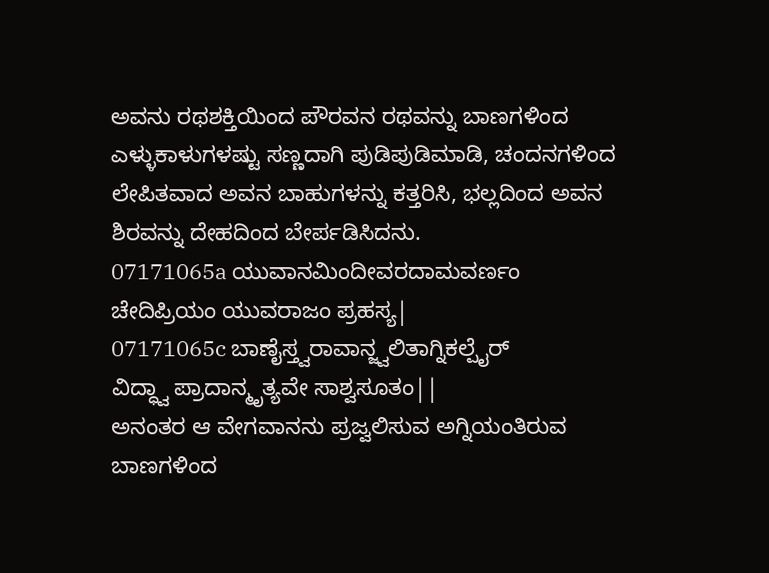ಅವನು ರಥಶಕ್ತಿಯಿಂದ ಪೌರವನ ರಥವನ್ನು ಬಾಣಗಳಿಂದ ಎಳ್ಳುಕಾಳುಗಳಷ್ಟು ಸಣ್ಣದಾಗಿ ಪುಡಿಪುಡಿಮಾಡಿ, ಚಂದನಗಳಿಂದ ಲೇಪಿತವಾದ ಅವನ ಬಾಹುಗಳನ್ನು ಕತ್ತರಿಸಿ, ಭಲ್ಲದಿಂದ ಅವನ ಶಿರವನ್ನು ದೇಹದಿಂದ ಬೇರ್ಪಡಿಸಿದನು.
07171065a ಯುವಾನಮಿಂದೀವರದಾಮವರ್ಣಂ
ಚೇದಿಪ್ರಿಯಂ ಯುವರಾಜಂ ಪ್ರಹಸ್ಯ|
07171065c ಬಾಣೈಸ್ತ್ವರಾವಾನ್ಜ್ವಲಿತಾಗ್ನಿಕಲ್ಪೈರ್
ವಿದ್ಧ್ವಾ ಪ್ರಾದಾನ್ಮೃತ್ಯವೇ ಸಾಶ್ವಸೂತಂ||
ಅನಂತರ ಆ ವೇಗವಾನನು ಪ್ರಜ್ವಲಿಸುವ ಅಗ್ನಿಯಂತಿರುವ ಬಾಣಗಳಿಂದ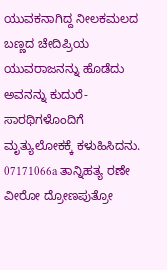ಯುವಕನಾಗಿದ್ದ ನೀಲಕಮಲದ ಬಣ್ಣದ ಚೇದಿಪ್ರಿಯ ಯುವರಾಜನನ್ನು ಹೊಡೆದು ಅವನನ್ನು ಕುದುರೆ-ಸಾರಥಿಗಳೊಂದಿಗೆ ಮೃತ್ಯುಲೋಕಕ್ಕೆ ಕಳುಹಿಸಿದನು.
07171066a ತಾನ್ನಿಹತ್ಯ ರಣೇ ವೀರೋ ದ್ರೋಣಪುತ್ರೋ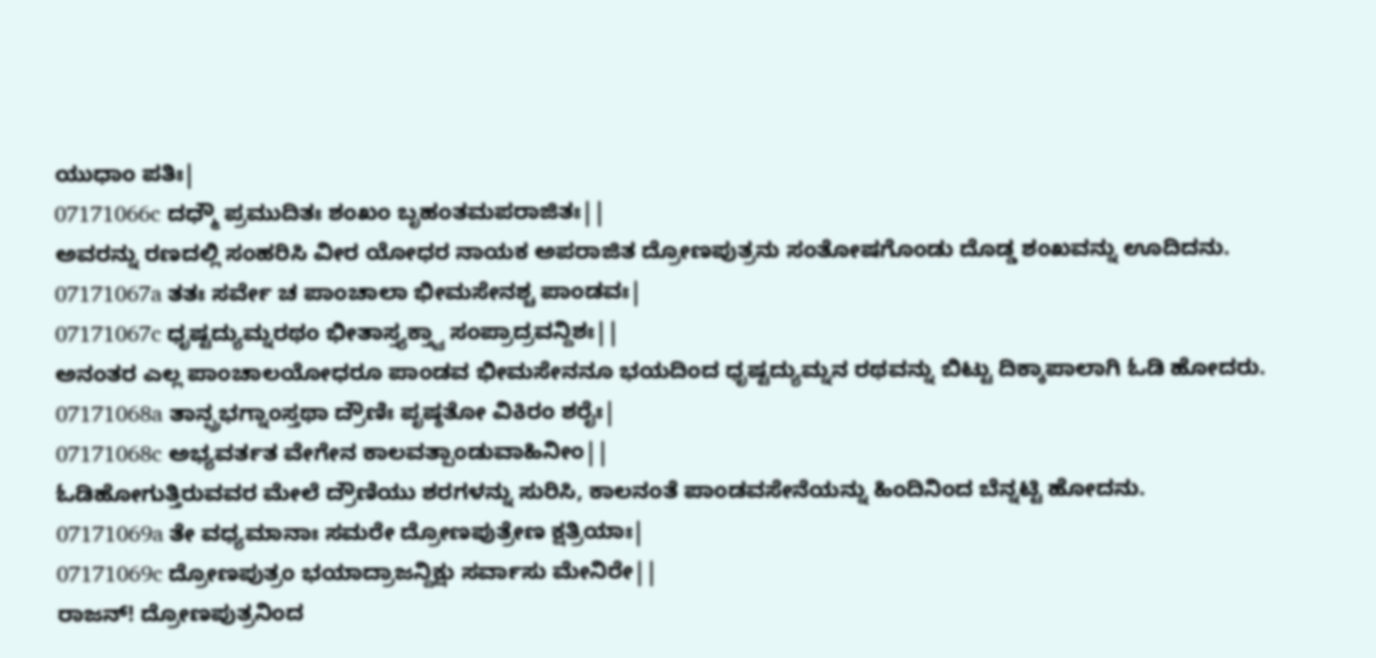ಯುಧಾಂ ಪತಿಃ|
07171066c ದಧ್ಮೌ ಪ್ರಮುದಿತಃ ಶಂಖಂ ಬೃಹಂತಮಪರಾಜಿತಃ||
ಅವರನ್ನು ರಣದಲ್ಲಿ ಸಂಹರಿಸಿ ವೀರ ಯೋಧರ ನಾಯಕ ಅಪರಾಜಿತ ದ್ರೋಣಪುತ್ರನು ಸಂತೋಷಗೊಂಡು ದೊಡ್ಡ ಶಂಖವನ್ನು ಊದಿದನು.
07171067a ತತಃ ಸರ್ವೇ ಚ ಪಾಂಚಾಲಾ ಭೀಮಸೇನಶ್ಚ ಪಾಂಡವಃ|
07171067c ಧೃಷ್ಟದ್ಯುಮ್ನರಥಂ ಭೀತಾಸ್ತ್ಯಕ್ತ್ವಾ ಸಂಪ್ರಾದ್ರವನ್ದಿಶಃ||
ಅನಂತರ ಎಲ್ಲ ಪಾಂಚಾಲಯೋಧರೂ ಪಾಂಡವ ಭೀಮಸೇನನೂ ಭಯದಿಂದ ಧೃಷ್ಟದ್ಯುಮ್ನನ ರಥವನ್ನು ಬಿಟ್ಟು ದಿಕ್ಕಾಪಾಲಾಗಿ ಓಡಿ ಹೋದರು.
07171068a ತಾನ್ಪ್ರಭಗ್ನಾಂಸ್ತಥಾ ದ್ರೌಣಿಃ ಪೃಷ್ಠತೋ ವಿಕಿರಂ ಶರೈಃ|
07171068c ಅಭ್ಯವರ್ತತ ವೇಗೇನ ಕಾಲವತ್ಪಾಂಡುವಾಹಿನೀಂ||
ಓಡಿಹೋಗುತ್ತಿರುವವರ ಮೇಲೆ ದ್ರೌಣಿಯು ಶರಗಳನ್ನು ಸುರಿಸಿ, ಕಾಲನಂತೆ ಪಾಂಡವಸೇನೆಯನ್ನು ಹಿಂದಿನಿಂದ ಬೆನ್ನಟ್ಟಿ ಹೋದನು.
07171069a ತೇ ವಧ್ಯಮಾನಾಃ ಸಮರೇ ದ್ರೋಣಪುತ್ರೇಣ ಕ್ಷತ್ರಿಯಾಃ|
07171069c ದ್ರೋಣಪುತ್ರಂ ಭಯಾದ್ರಾಜನ್ದಿಕ್ಷು ಸರ್ವಾಸು ಮೇನಿರೇ||
ರಾಜನ್! ದ್ರೋಣಪುತ್ರನಿಂದ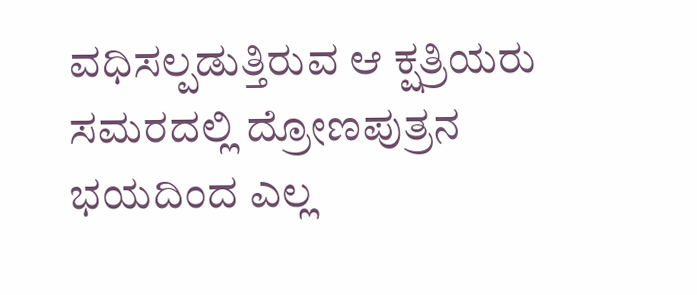ವಧಿಸಲ್ಪಡುತ್ತಿರುವ ಆ ಕ್ಷತ್ರಿಯರು ಸಮರದಲ್ಲಿ ದ್ರೋಣಪುತ್ರನ ಭಯದಿಂದ ಎಲ್ಲ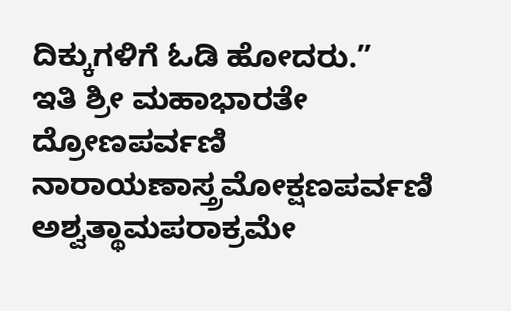ದಿಕ್ಕುಗಳಿಗೆ ಓಡಿ ಹೋದರು.”
ಇತಿ ಶ್ರೀ ಮಹಾಭಾರತೇ ದ್ರೋಣಪರ್ವಣಿ ನಾರಾಯಣಾಸ್ತ್ರಮೋಕ್ಷಣಪರ್ವಣಿ ಅಶ್ವತ್ಥಾಮಪರಾಕ್ರಮೇ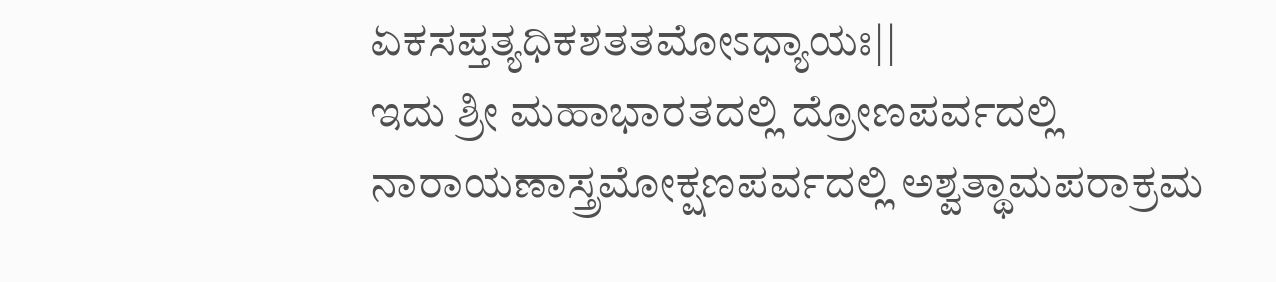ಏಕಸಪ್ತತ್ಯಧಿಕಶತತಮೋಽಧ್ಯಾಯಃ||
ಇದು ಶ್ರೀ ಮಹಾಭಾರತದಲ್ಲಿ ದ್ರೋಣಪರ್ವದಲ್ಲಿ ನಾರಾಯಣಾಸ್ತ್ರಮೋಕ್ಷಣಪರ್ವದಲ್ಲಿ ಅಶ್ವತ್ಥಾಮಪರಾಕ್ರಮ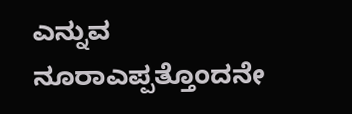ಎನ್ನುವ ನೂರಾಎಪ್ಪತ್ತೊಂದನೇ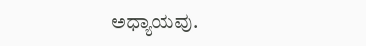ಅಧ್ಯಾಯವು.